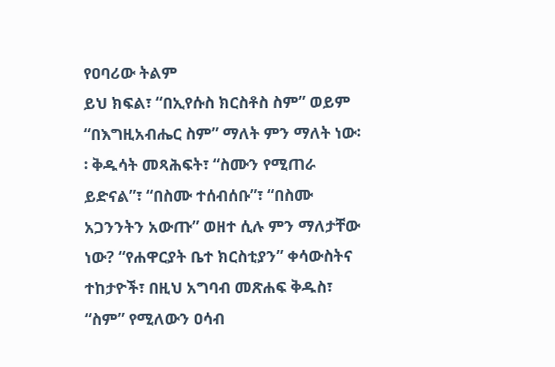የዐባሪው ትልም
ይህ ክፍል፣ “በኢየሱስ ክርስቶስ ስም” ወይም “በእግዚአብሔር ስም” ማለት ምን ማለት ነው፡፡ ቅዱሳት መጻሕፍት፣ “ስሙን የሚጠራ ይድናል”፣ “በስሙ ተሰብሰቡ”፣ “በስሙ አጋንንትን አውጡ” ወዘተ ሲሉ ምን ማለታቸው ነው? “የሐዋርያት ቤተ ክርስቲያን” ቀሳውስትና ተከታዮች፣ በዚህ አግባብ መጽሐፍ ቅዱስ፣ “ስም” የሚለውን ዐሳብ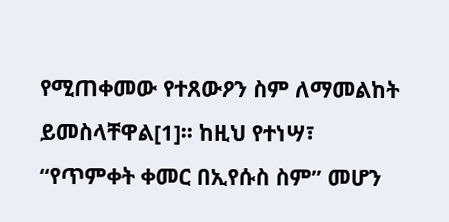የሚጠቀመው የተጸውዖን ስም ለማመልከት ይመስላቸዋል[1]፡፡ ከዚህ የተነሣ፣ “የጥምቀት ቀመር በኢየሱስ ስም” መሆን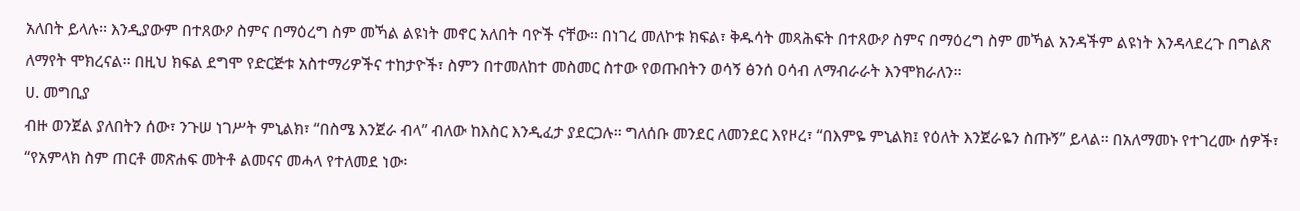አለበት ይላሉ፡፡ እንዲያውም በተጸውዖ ስምና በማዕረግ ስም መኻል ልዩነት መኖር አለበት ባዮች ናቸው፡፡ በነገረ መለኮቱ ክፍል፣ ቅዱሳት መጻሕፍት በተጸውዖ ስምና በማዕረግ ስም መኻል አንዳችም ልዩነት እንዳላደረጉ በግልጽ ለማየት ሞክረናል፡፡ በዚህ ክፍል ደግሞ የድርጅቱ አስተማሪዎችና ተከታዮች፣ ስምን በተመለከተ መስመር ስተው የወጡበትን ወሳኝ ፅንሰ ዐሳብ ለማብራራት እንሞክራለን፡፡
ሀ. መግቢያ
ብዙ ወንጀል ያለበትን ሰው፣ ንጉሠ ነገሥት ምኒልክ፣ “በስሜ እንጀራ ብላ” ብለው ከእስር እንዲፈታ ያደርጋሉ፡፡ ግለሰቡ መንደር ለመንደር እየዞረ፣ “በእምዬ ምኒልክ፤ የዕለት እንጀራዬን ስጡኝ” ይላል፡፡ በአለማመኑ የተገረሙ ሰዎች፣ “የአምላክ ስም ጠርቶ መጽሐፍ መትቶ ልመናና መሓላ የተለመደ ነው፡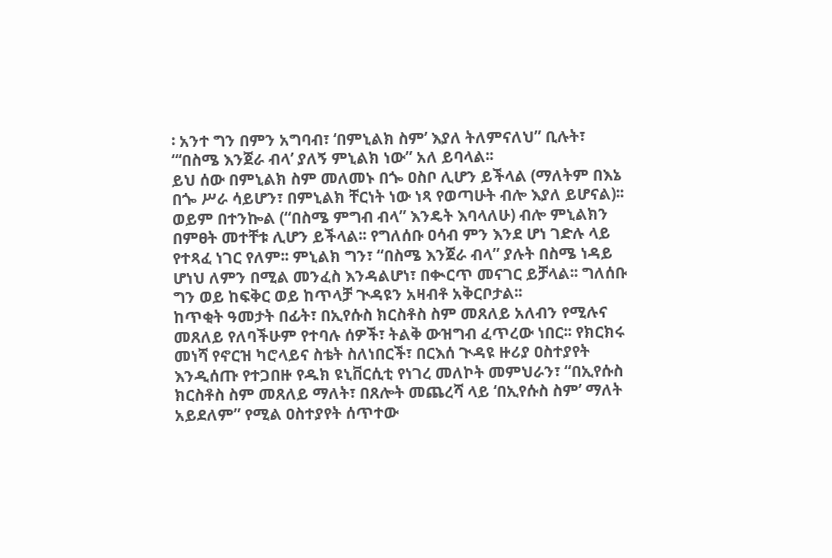፡ አንተ ግን በምን አግባብ፣ ‘በምኒልክ ስም’ እያለ ትለምናለህ” ቢሉት፣ “‘በስሜ እንጀራ ብላ’ ያለኝ ምኒልክ ነው” አለ ይባላል፡፡
ይህ ሰው በምኒልክ ስም መለመኑ በጐ ዐስቦ ሊሆን ይችላል (ማለትም በእኔ በጐ ሥራ ሳይሆን፣ በምኒልክ ቸርነት ነው ነጻ የወጣሁት ብሎ እያለ ይሆናል)፡፡ ወይም በተንኰል (“በስሜ ምግብ ብላ” እንዴት እባላለሁ) ብሎ ምኒልክን በምፀት መተቸቱ ሊሆን ይችላል፡፡ የግለሰቡ ዐሳብ ምን እንደ ሆነ ገድሉ ላይ የተጻፈ ነገር የለም፡፡ ምኒልክ ግን፣ “በስሜ እንጀራ ብላ” ያሉት በስሜ ነዳይ ሆነህ ለምን በሚል መንፈስ እንዳልሆነ፣ በቊርጥ መናገር ይቻላል፡፡ ግለሰቡ ግን ወይ ከፍቅር ወይ ከጥላቻ ጒዳዩን አዛብቶ አቅርቦታል፡፡
ከጥቂት ዓመታት በፊት፣ በኢየሱስ ክርስቶስ ስም መጸለይ አለብን የሚሉና መጸለይ የለባችሁም የተባሉ ሰዎች፣ ትልቅ ውዝግብ ፈጥረው ነበር፡፡ የክርክሩ መነሻ የኖርዝ ካሮላይና ስቴት ስለነበርች፣ በርእሰ ጒዳዩ ዙሪያ ዐስተያየት እንዲሰጡ የተጋበዙ የዱክ ዩኒቨርሲቲ የነገረ መለኮት መምህራን፣ “በኢየሱስ ክርስቶስ ስም መጸለይ ማለት፣ በጸሎት መጨረሻ ላይ ‘በኢየሱስ ስም’ ማለት አይደለም” የሚል ዐስተያየት ሰጥተው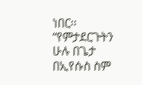ነበር፡፡
“የምታደርጉትን ሁሉ በጌታ በኢየሱስ ስም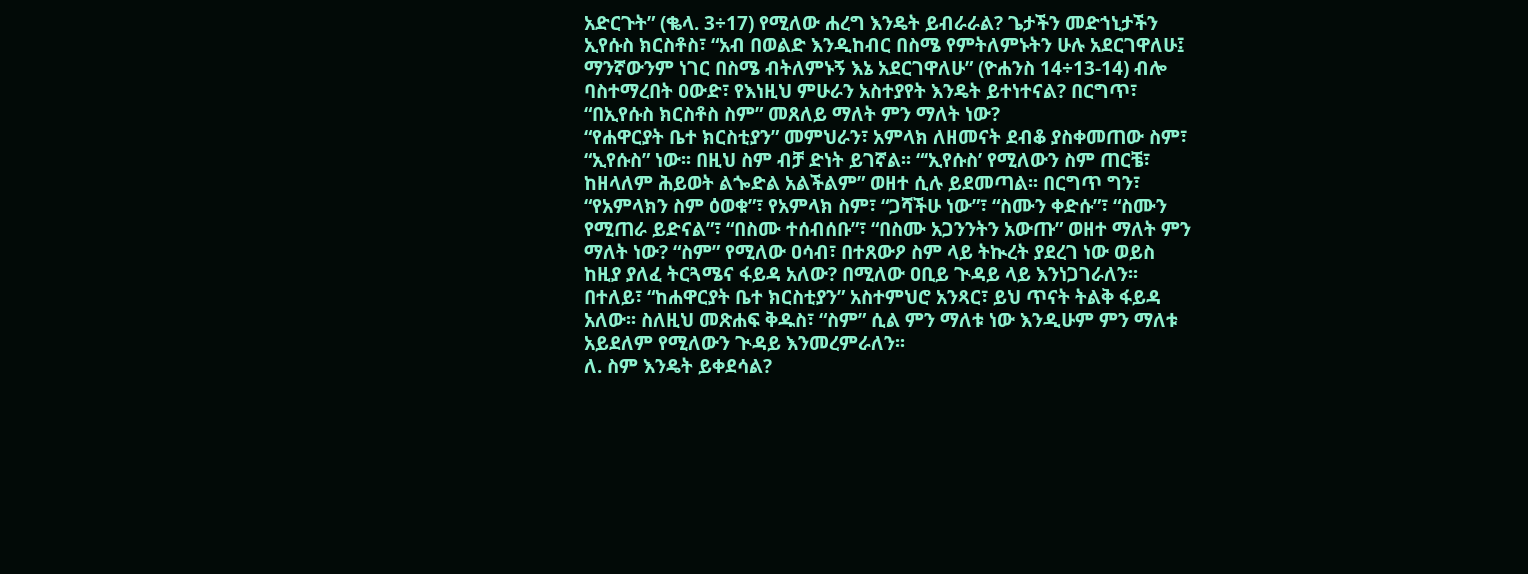አድርጉት” (ቈላ. 3÷17) የሚለው ሐረግ እንዴት ይብራራል? ጌታችን መድኀኒታችን ኢየሱስ ክርስቶስ፣ “አብ በወልድ እንዲከብር በስሜ የምትለምኑትን ሁሉ አደርገዋለሁ፤ ማንኛውንም ነገር በስሜ ብትለምኑኝ እኔ አደርገዋለሁ” (ዮሐንስ 14÷13-14) ብሎ ባስተማረበት ዐውድ፣ የእነዚህ ምሁራን አስተያየት እንዴት ይተነተናል? በርግጥ፣ “በኢየሱስ ክርስቶስ ስም” መጸለይ ማለት ምን ማለት ነው?
“የሐዋርያት ቤተ ክርስቲያን” መምህራን፣ አምላክ ለዘመናት ደብቆ ያስቀመጠው ስም፣ “ኢየሱስ” ነው፡፡ በዚህ ስም ብቻ ድነት ይገኛል፡፡ “‘ኢየሱስ’ የሚለውን ስም ጠርቼ፣ ከዘላለም ሕይወት ልጐድል አልችልም” ወዘተ ሲሉ ይደመጣል፡፡ በርግጥ ግን፣ “የአምላክን ስም ዕወቁ”፣ የአምላክ ስም፣ “ጋሻችሁ ነው”፣ “ስሙን ቀድሱ”፣ “ስሙን የሚጠራ ይድናል”፣ “በስሙ ተሰብሰቡ”፣ “በስሙ አጋንንትን አውጡ” ወዘተ ማለት ምን ማለት ነው? “ስም” የሚለው ዐሳብ፣ በተጸውዖ ስም ላይ ትኲረት ያደረገ ነው ወይስ ከዚያ ያለፈ ትርጓሜና ፋይዳ አለው? በሚለው ዐቢይ ጒዳይ ላይ እንነጋገራለን፡፡ በተለይ፣ “ከሐዋርያት ቤተ ክርስቲያን” አስተምህሮ አንጻር፣ ይህ ጥናት ትልቅ ፋይዳ አለው፡፡ ስለዚህ መጽሐፍ ቅዱስ፣ “ስም” ሲል ምን ማለቱ ነው እንዲሁም ምን ማለቱ አይደለም የሚለውን ጒዳይ እንመረምራለን፡፡
ለ. ስም እንዴት ይቀደሳል?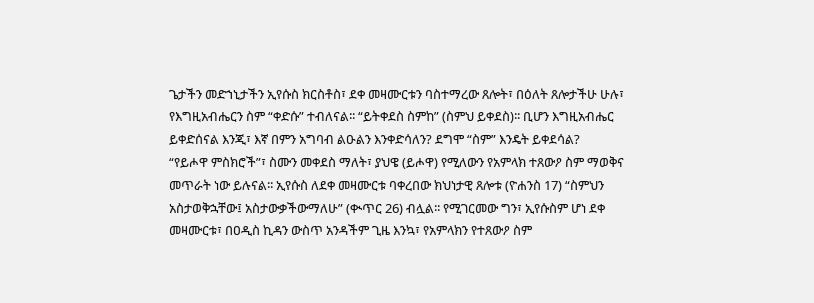ጌታችን መድኀኒታችን ኢየሱስ ክርስቶስ፣ ደቀ መዛሙርቱን ባስተማረው ጸሎት፣ በዕለት ጸሎታችሁ ሁሉ፣ የእግዚአብሔርን ስም “ቀድሱ” ተብለናል፡፡ “ይትቀደስ ስምከ” (ስምህ ይቀደስ)፡፡ ቢሆን እግዚአብሔር ይቀድሰናል እንጂ፣ እኛ በምን አግባብ ልዑልን እንቀድሳለን? ደግሞ “ስም” እንዴት ይቀደሳል?
“የይሖዋ ምስክሮች”፣ ስሙን መቀደስ ማለት፣ ያህዌ (ይሖዋ) የሚለውን የአምላክ ተጸውዖ ስም ማወቅና መጥራት ነው ይሉናል፡፡ ኢየሱስ ለደቀ መዛሙርቱ ባቀረበው ክህነታዊ ጸሎቱ (ዮሐንስ 17) “ስምህን አስታወቅኋቸው፤ አስታውቃችውማለሁ” (ቊጥር 26) ብሏል፡፡ የሚገርመው ግን፣ ኢየሱስም ሆነ ደቀ መዛሙርቱ፣ በዐዲስ ኪዳን ውስጥ አንዳችም ጊዜ እንኳ፣ የአምላክን የተጸውዖ ስም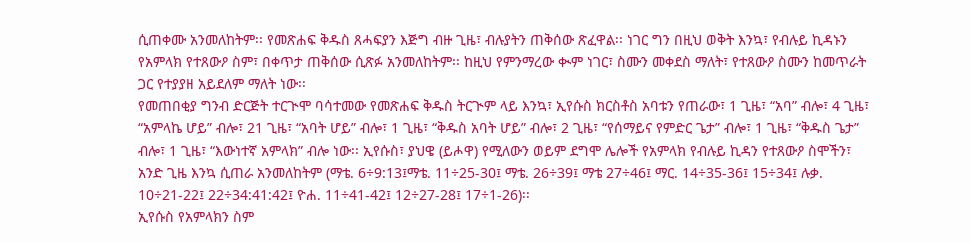ሲጠቀሙ አንመለከትም፡፡ የመጽሐፍ ቅዱስ ጸሓፍያን እጅግ ብዙ ጊዜ፣ ብሉያትን ጠቅሰው ጽፈዋል፡፡ ነገር ግን በዚህ ወቅት እንኳ፣ የብሉይ ኪዳኑን የአምላክ የተጸውዖ ስም፣ በቀጥታ ጠቅሰው ሲጽፉ አንመለከትም፡፡ ከዚህ የምንማረው ቊም ነገር፣ ስሙን መቀደስ ማለት፣ የተጸውዖ ስሙን ከመጥራት ጋር የተያያዘ አይደለም ማለት ነው፡፡
የመጠበቂያ ግንብ ድርጅት ተርጒሞ ባሳተመው የመጽሐፍ ቅዱስ ትርጒም ላይ እንኳ፣ ኢየሱስ ክርስቶስ አባቱን የጠራው፣ 1 ጊዜ፣ “አባ” ብሎ፣ 4 ጊዜ፣ “አምላኬ ሆይ” ብሎ፣ 21 ጊዜ፣ “አባት ሆይ” ብሎ፣ 1 ጊዜ፣ “ቅዱስ አባት ሆይ” ብሎ፣ 2 ጊዜ፣ “የሰማይና የምድር ጌታ” ብሎ፣ 1 ጊዜ፣ “ቅዱስ ጌታ” ብሎ፣ 1 ጊዜ፣ “እውነተኛ አምላክ” ብሎ ነው፡፡ ኢየሱስ፣ ያህዌ (ይሖዋ) የሚለውን ወይም ደግሞ ሌሎች የአምላክ የብሉይ ኪዳን የተጸውዖ ስሞችን፣ አንድ ጊዜ እንኳ ሲጠራ አንመለከትም (ማቴ. 6÷9:13፤ማቴ. 11÷25-30፤ ማቴ. 26÷39፤ ማቴ 27÷46፤ ማር. 14÷35-36፤ 15÷34፤ ሉቃ. 10÷21-22፤ 22÷34:41:42፤ ዮሐ. 11÷41-42፤ 12÷27-28፤ 17÷1-26)፡፡
ኢየሱስ የአምላክን ስም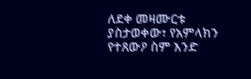ለደቀ መዛሙርቱ ያስታወቀው፣ የአምላክን የተጸውዖ ስም እንድ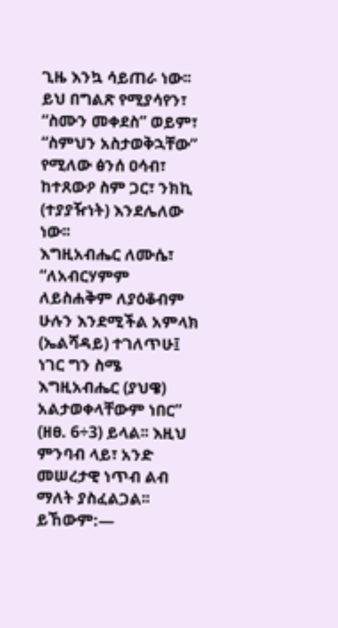ጊዜ እንኳ ሳይጠራ ነው፡፡ ይህ በግልጽ የሚያሳየን፣ “ስሙን መቀደስ” ወይም፣ “ስምህን አስታወቅኋቸው” የሚለው ፅንሰ ዐሳብ፣ ከተጸውዖ ስም ጋር፣ ንክኪ (ተያያዥነት) እንደሌለው ነው፡፡
እግዚአብሔር ለሙሴ፣ “ለአብርሃምም ለይስሐቅም ለያዕቆብም ሁሉን እንደሚችል አምላክ (ኤልሻዳይ) ተገለጥሁ፤ ነገር ግን ስሜ እግዚአብሔር (ያህዌ) አልታወቀላቸውም ነበር” (ዘፀ. 6÷3) ይላል፡፡ እዚህ ምንባብ ላይ፣ አንድ መሠረታዊ ነጥብ ልብ ማለት ያስፈልጋል፡፡ ይኸውም:—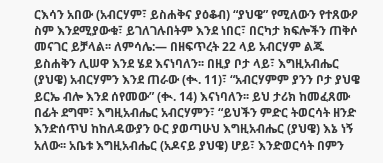ርእሳን አበው (አብርሃም፣ ይስሐቅና ያዕቆብ) “ያህዌ” የሚለውን የተጸውዖ ስም እንደሚያውቁ፣ ይገለገሉበትም እንደ ነበር፣ በርካታ ክፍሎችን ጠቅሶ መናገር ይቻላል፡፡ ለምሳሌ:— በዘፍጥረት 22 ላይ አብርሃም ልጁ ይስሐቅን ሊሠዋ እንደ ሄደ እናነባለን፡፡ በዚያ ቦታ ላይ፣ እግዚአብሔር (ያህዌ) አብርሃምን እንደ ጠራው (ቊ. 11)፣ “አብርሃምም ያንን ቦታ ያህዌ ይርኤ ብሎ እንደ ሰየመው” (ቊ. 14) እናነባለን፡፡ ይህ ታሪክ ከመፈጸሙ በፊት ደግሞ፣ እግዚአብሔር አብርሃምን፣ “ይህችን ምድር ትወርሳት ዘንድ እንድሰጥህ ከከለዳውያን ዑር ያወጣሁህ እግዚአብሔር (ያህዌ) እኔ ነኝ አለው፡፡ አቤቱ እግዚአብሔር (አዶናይ ያህዌ) ሆይ፣ እንድወርሳት በምን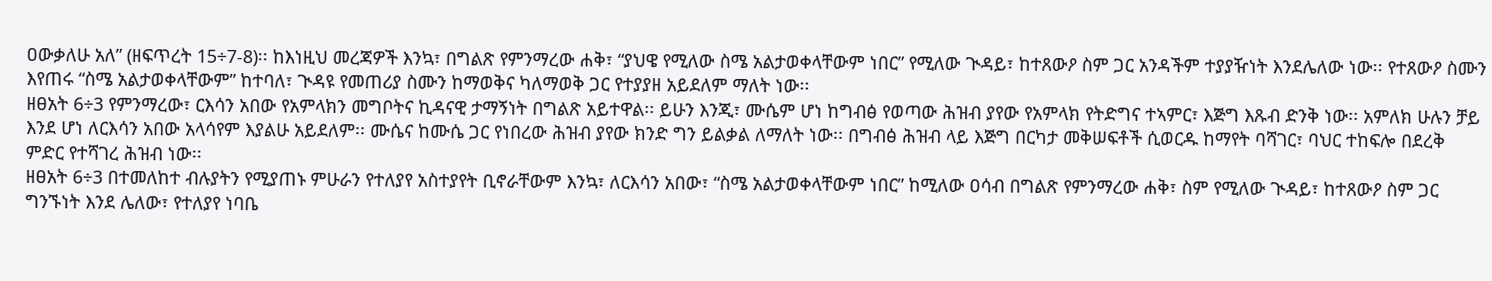ዐውቃለሁ አለ” (ዘፍጥረት 15÷7-8)፡፡ ከእነዚህ መረጃዎች እንኳ፣ በግልጽ የምንማረው ሐቅ፣ “ያህዌ የሚለው ስሜ አልታወቀላቸውም ነበር” የሚለው ጒዳይ፣ ከተጸውዖ ስም ጋር አንዳችም ተያያዥነት እንደሌለው ነው፡፡ የተጸውዖ ስሙን እየጠሩ “ስሜ አልታወቀላቸውም” ከተባለ፣ ጒዳዩ የመጠሪያ ስሙን ከማወቅና ካለማወቅ ጋር የተያያዘ አይደለም ማለት ነው፡፡
ዘፀአት 6÷3 የምንማረው፣ ርእሳን አበው የአምላክን መግቦትና ኪዳናዊ ታማኝነት በግልጽ አይተዋል፡፡ ይሁን እንጂ፣ ሙሴም ሆነ ከግብፅ የወጣው ሕዝብ ያየው የአምላክ የትድግና ተኣምር፣ እጅግ እጹብ ድንቅ ነው፡፡ አምለክ ሁሉን ቻይ እንደ ሆነ ለርእሳን አበው አላሳየም እያልሁ አይደለም፡፡ ሙሴና ከሙሴ ጋር የነበረው ሕዝብ ያየው ክንድ ግን ይልቃል ለማለት ነው፡፡ በግብፅ ሕዝብ ላይ እጅግ በርካታ መቅሠፍቶች ሲወርዱ ከማየት ባሻገር፣ ባህር ተከፍሎ በደረቅ ምድር የተሻገረ ሕዝብ ነው፡፡
ዘፀአት 6÷3 በተመለከተ ብሉያትን የሚያጠኑ ምሁራን የተለያየ አስተያየት ቢኖራቸውም እንኳ፣ ለርእሳን አበው፣ “ስሜ አልታወቀላቸውም ነበር” ከሚለው ዐሳብ በግልጽ የምንማረው ሐቅ፣ ስም የሚለው ጒዳይ፣ ከተጸውዖ ስም ጋር ግንኙነት እንደ ሌለው፣ የተለያየ ነባቤ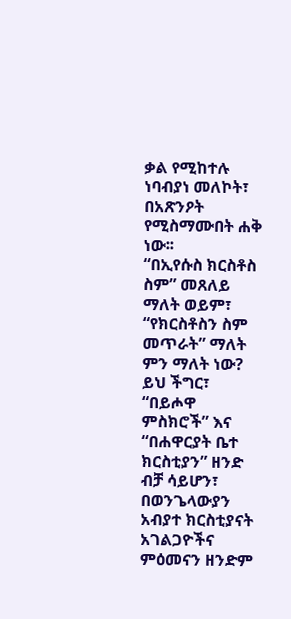ቃል የሚከተሉ ነባብያነ መለኮት፣ በአጽንዖት የሚስማሙበት ሐቅ ነው፡፡
“በኢየሱስ ክርስቶስ ስም” መጸለይ ማለት ወይም፣ “የክርስቶስን ስም መጥራት” ማለት ምን ማለት ነው? ይህ ችግር፣ “በይሖዋ ምስክሮች” እና “በሐዋርያት ቤተ ክርስቲያን” ዘንድ ብቻ ሳይሆን፣ በወንጌላውያን አብያተ ክርስቲያናት አገልጋዮችና ምዕመናን ዘንድም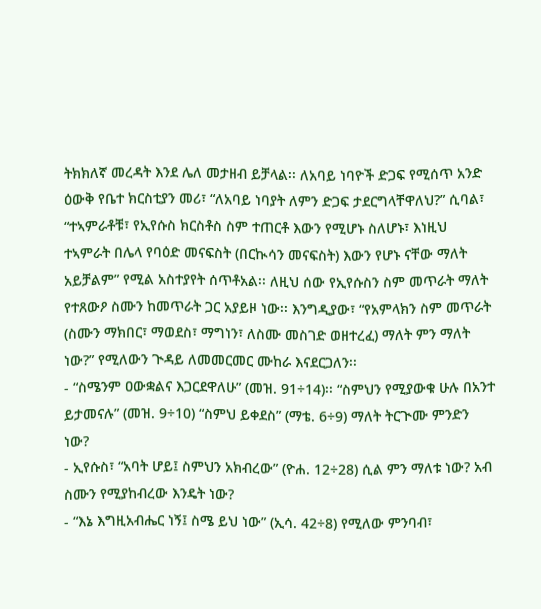ትክክለኛ መረዳት እንደ ሌለ መታዘብ ይቻላል፡፡ ለአባይ ነባዮች ድጋፍ የሚሰጥ አንድ ዕውቅ የቤተ ክርስቲያን መሪ፣ “ለአባይ ነባያት ለምን ድጋፍ ታደርግላቸዋለህ?” ሲባል፣ “ተኣምራቶቹ፣ የኢየሱስ ክርስቶስ ስም ተጠርቶ እውን የሚሆኑ ስለሆኑ፣ እነዚህ ተኣምራት በሌላ የባዕድ መናፍስት (በርኲሳን መናፍስት) እውን የሆኑ ናቸው ማለት አይቻልም” የሚል አስተያየት ሰጥቶአል፡፡ ለዚህ ሰው የኢየሱስን ስም መጥራት ማለት የተጸውዖ ስሙን ከመጥራት ጋር አያይዞ ነው፡፡ እንግዲያው፣ “የአምላክን ስም መጥራት (ስሙን ማክበር፣ ማወደስ፣ ማግነን፣ ለስሙ መስገድ ወዘተረፈ) ማለት ምን ማለት ነው?” የሚለውን ጒዳይ ለመመርመር ሙከራ እናደርጋለን፡፡
- “ስሜንም ዐውቋልና እጋርደዋለሁ” (መዝ. 91÷14)፡፡ “ስምህን የሚያውቁ ሁሉ በአንተ ይታመናሉ” (መዝ. 9÷10) “ስምህ ይቀደስ” (ማቴ. 6÷9) ማለት ትርጒሙ ምንድን ነው?
- ኢየሱስ፣ “አባት ሆይ፤ ስምህን አክብረው” (ዮሐ. 12÷28) ሲል ምን ማለቱ ነው? አብ ስሙን የሚያከብረው እንዴት ነው?
- “እኔ እግዚአብሔር ነኝ፤ ስሜ ይህ ነው” (ኢሳ. 42÷8) የሚለው ምንባብ፣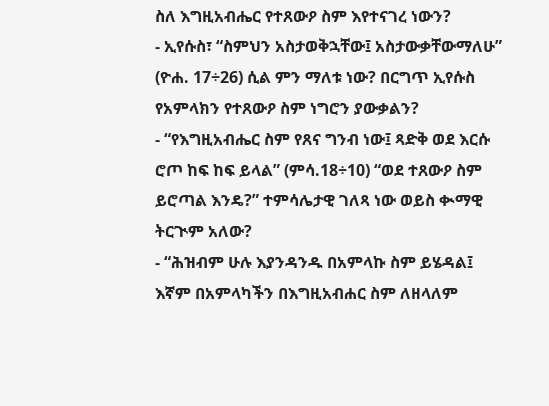ስለ እግዚአብሔር የተጸውዖ ስም እየተናገረ ነውን?
- ኢየሱስ፣ “ስምህን አስታወቅኋቸው፤ አስታውቃቸውማለሁ” (ዮሐ. 17÷26) ሲል ምን ማለቱ ነው? በርግጥ ኢየሱስ የአምላክን የተጸውዖ ስም ነግሮን ያውቃልን?
- “የእግዚአብሔር ስም የጸና ግንብ ነው፤ ጻድቅ ወደ እርሱ ሮጦ ከፍ ከፍ ይላል” (ምሳ.18÷10) “ወደ ተጸውዖ ስም ይሮጣል እንዴ?” ተምሳሌታዊ ገለጻ ነው ወይስ ቊማዊ ትርጒም አለው?
- “ሕዝብም ሁሉ እያንዳንዱ በአምላኩ ስም ይሄዳል፤ እኛም በአምላካችን በእግዚአብሐር ስም ለዘላለም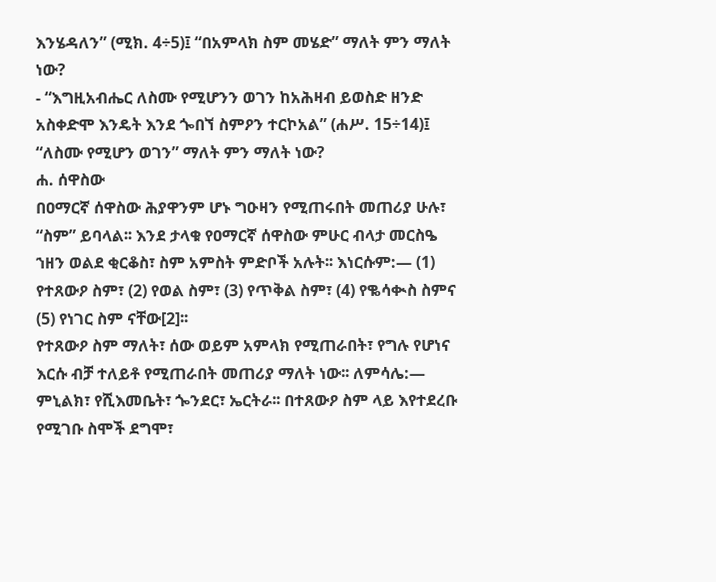እንሄዳለን” (ሚክ. 4÷5)፤ “በአምላክ ስም መሄድ” ማለት ምን ማለት ነው?
- “እግዚአብሔር ለስሙ የሚሆንን ወገን ከአሕዛብ ይወስድ ዘንድ አስቀድሞ እንዴት እንደ ጐበኘ ስምዖን ተርኮአል” (ሐሥ. 15÷14)፤ “ለስሙ የሚሆን ወገን” ማለት ምን ማለት ነው?
ሐ. ሰዋስው
በዐማርኛ ሰዋስው ሕያዋንም ሆኑ ግዑዛን የሚጠሩበት መጠሪያ ሁሉ፣ “ስም” ይባላል፡፡ እንደ ታላቁ የዐማርኛ ሰዋስው ምሁር ብላታ መርስዔ ኀዘን ወልደ ቂርቆስ፣ ስም አምስት ምድቦች አሉት፡፡ እነርሱም:— (1) የተጸውዖ ስም፣ (2) የወል ስም፣ (3) የጥቅል ስም፣ (4) የቈሳቊስ ስምና (5) የነገር ስም ናቸው[2]፡፡
የተጸውዖ ስም ማለት፣ ሰው ወይም አምላክ የሚጠራበት፣ የግሉ የሆነና እርሱ ብቻ ተለይቶ የሚጠራበት መጠሪያ ማለት ነው፡፡ ለምሳሌ:— ምኒልክ፣ የሺእመቤት፣ ጐንደር፣ ኤርትራ፡፡ በተጸውዖ ስም ላይ እየተደረቡ የሚገቡ ስሞች ደግሞ፣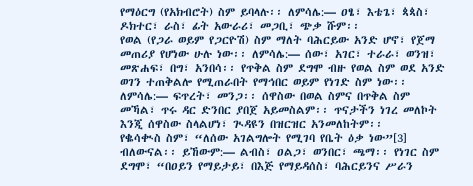የማዕርግ (የአክብሮት) ስም ይባላሉ፡፡ ለምሳሌ:— ዐፄ፣ እቴጌ፣ ጳጳስ፣ ዶክተር፣ ራስ፣ ፊት አውራሪ፣ መጋቢ፣ ጭቃ ሹም፡፡
የወል (የጋራ ወይም የጋርዮሽ) ስም ማለት ባሕርይው አንድ ሆኖ፣ የጀማ መጠሪያ የሆነው ሁሉ ነው፡፡ ለምሳሌ:— ሰው፣ አገር፣ ተራራ፣ ወንዝ፣ መጽሐፍ፣ በግ፣ አንበሳ፡፡ የጥቅል ስም ደግሞ ብዙ የወል ስም ወደ አንድ ወገን ተጠቅልሎ የሚጠራበት የማኅበር ወይም የነገድ ስም ነው፡፡ ለምሳሌ:— ፍጥረት፣ መንጋ፡፡ ሰዋስው በወል ስምና በጥቅል ስም መኻል፣ ጥሩ ዳር ድንበር ያበጀ አይመስልም፡፡ ጥናታችን ነገረ መለኮት እንጂ ሰዋስው ስላልሆነ፣ ጒዳዩን በዝርዝር አንመለከትም፡፡
የቈሳቊስ ስም፣ “ለሰው አገልግሎት የሚገባ የቤት ዕቃ ነው”[3] ብለውናል፡፡ ይኸውም:— ልብስ፣ ዐልጋ፣ ወንበር፣ ጫማ፡፡ የነገር ስም ደግሞ፣ “በዐይን የማይታይ፣ በእጅ የማይዳሰስ፣ ባሕርይንና ሥራን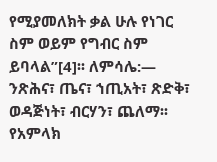የሚያመለክት ቃል ሁሉ የነገር ስም ወይም የግብር ስም ይባላል”[4]፡፡ ለምሳሌ:— ንጽሕና፣ ጤና፣ ኀጢአት፣ ጽድቅ፣ ወዳጅነት፣ ብርሃን፣ ጨለማ፡፡
የአምላክ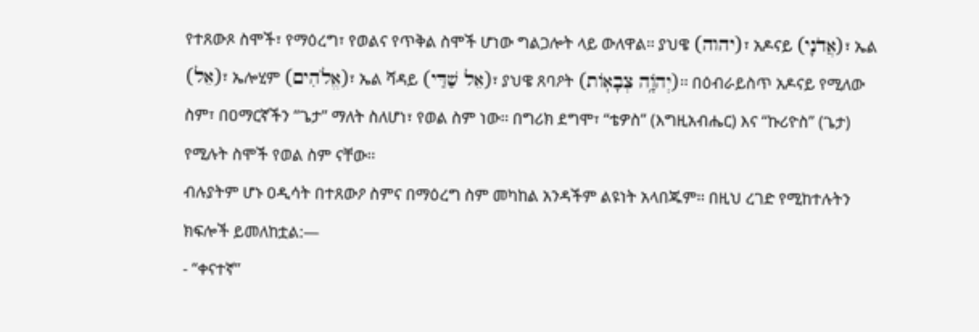የተጸውጾ ስሞች፣ የማዕረግ፣ የወልና የጥቅል ስሞች ሆነው ግልጋሎት ላይ ውለዋል፡፡ ያህዌ (יהוה)፣ አዶናይ (אֲדֹנָי)፣ ኤል (אֵל)፣ ኤሎሂም (אֱלֹהִים)፣ ኤል ሻዳይ (אֵל שַׁדַּי)፣ ያህዌ ጸባዖት (יְהֹוָ֥ה צְבָאֽוֹת)፡፡ በዕብራይስጥ አዶናይ የሚለው ስም፣ በዐማርኛችን “ጌታ” ማለት ስለሆነ፣ የወል ስም ነው፡፡ በግሪክ ደግሞ፣ “ቴዎስ” (እግዚአብሔር) እና “ኩሪዮስ” (ጌታ) የሚሉት ስሞች የወል ስም ናቸው፡፡
ብሉያትም ሆኑ ዐዲሳት በተጸውዖ ስምና በማዕረግ ስም መካከል አንዳችም ልዩነት አላበጁም፡፡ በዚህ ረገድ የሚከተሉትን ክፍሎች ይመለከቷል:—
- “ቀናተኛ”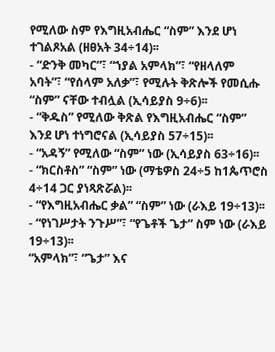የሚለው ስም የእግዚአብሔር “ስም” እንደ ሆነ ተገልጾአል (ዘፀአት 34÷14)፡፡
- “ድንቅ መካር”፣ “ኀያል አምላክ”፣ “የዘላለም አባት”፣ “የሰላም አለቃ”፣ የሚሉት ቅጽሎች የመሲሑ “ስም” ናቸው ተብሏል (ኢሳይያስ 9÷6)፡፡
- “ቅዱስ” የሚለው ቅጽል የእግዚአብሔር “ስም” እንደ ሆነ ተነግሮናል (ኢሳይያስ 57÷15)፡፡
- “አዳኝ” የሚለው “ስም” ነው (ኢሳይያስ 63÷16)፡፡
- “ክርስቶስ” “ስም” ነው (ማቴዎስ 24÷5 ከ1ጴጥሮስ 4÷14 ጋር ያነጻጽሯል)፡፡
- “የእግዚአብሔር ቃል” “ስም” ነው (ራእይ 19÷13)፡፡
- “የነገሥታት ንጉሥ”፣ “የጌቶች ጌታ” ስም ነው (ራእይ 19÷13)፡፡
“አምላክ”፣ “ጌታ” እና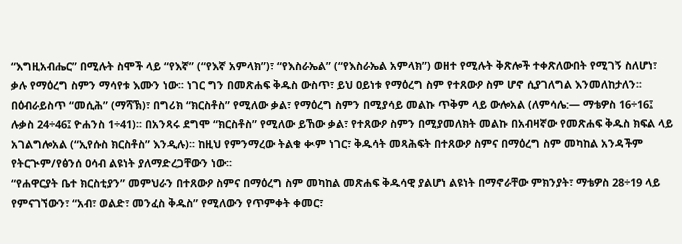“እግዚአብሔር” በሚሉት ስሞች ላይ “የእኛ” (“የእኛ አምላክ”)፣ “የእስራኤል” (“የእስራኤል አምላክ”) ወዘተ የሚሉት ቅጽሎች ተቀጽለውበት የሚገኝ ስለሆነ፣ ቃሉ የማዕረግ ስምን ማሳየቱ እሙን ነው፡፡ ነገር ግን በመጽሐፍ ቅዱስ ውስጥ፣ ይህ ዐይነቱ የማዕረግ ስም የተጸውዖ ስም ሆኖ ሲያገለግል እንመለከታለን፡፡ በዕብራይስጥ “መሲሕ” (ማሻኽ)፣ በግሪክ “ክርስቶስ” የሚለው ቃል፣ የማዕረግ ስምን በሚያሳይ መልኩ ጥቅም ላይ ውሎአል (ለምሳሌ:— ማቴዎስ 16÷16፤ ሉቃስ 24÷46፤ ዮሐንስ 1÷41)፡፡ በአንጻሩ ደግሞ “ክርስቶስ” የሚለው ይኸው ቃል፣ የተጸውዖ ስምን በሚያመለክት መልኩ በአብዛኛው የመጽሐፍ ቅዱስ ክፍል ላይ አገልግሎአል (“ኢየሱስ ክርስቶስ” እንዲሉ)፡፡ ከዚህ የምንማረው ትልቁ ቊም ነገር፣ ቅዱሳት መጻሕፍት በተጸውዖ ስምና በማዕረግ ስም መካከል አንዳችም የትርጒም/የፅንሰ ዐሳብ ልዩነት ያለማድረጋቸውን ነው፡፡
“የሐዋርያት ቤተ ክርስቲያን” መምህራን በተጸውዖ ስምና በማዕረግ ስም መካከል መጽሐፍ ቅዱሳዊ ያልሆነ ልዩነት በማኖራቸው ምክንያት፣ ማቴዎስ 28÷19 ላይ የምናገኘውን፣ “አብ፣ ወልድ፣ መንፈስ ቅዱስ” የሚለውን የጥምቀት ቀመር፣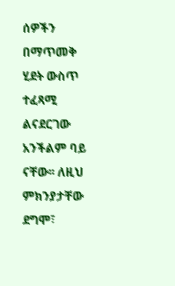ሰዎችን በማጥመቅ ሂደት ውስጥ ተፈጻሚ ልናደርገው አንችልም ባይ ናቸው፡፡ ለዚህ ምክንያታቸው ደግሞ፣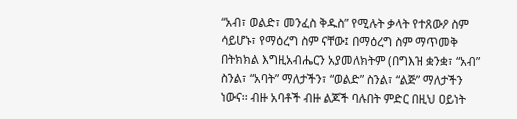“አብ፣ ወልድ፣ መንፈስ ቅዱስ” የሚሉት ቃላት የተጸውዖ ስም ሳይሆኑ፣ የማዕረግ ስም ናቸው፤ በማዕረግ ስም ማጥመቅ በትክክል እግዚአብሔርን አያመለክትም (በግእዝ ቋንቋ፣ “አብ” ስንል፣ “አባት” ማለታችን፣ “ወልድ” ስንል፣ “ልጅ” ማለታችን ነውና፡፡ ብዙ አባቶች ብዙ ልጆች ባሉበት ምድር በዚህ ዐይነት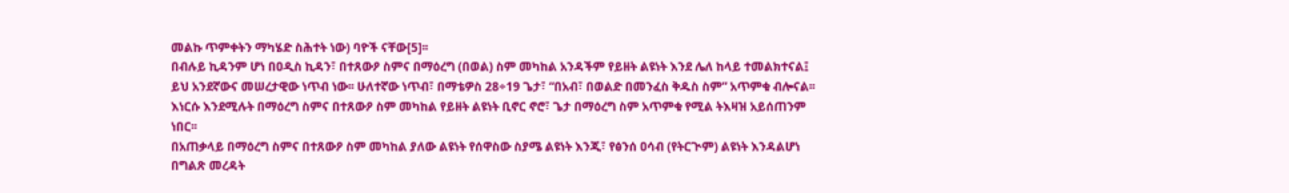መልኩ ጥምቀትን ማካሄድ ስሕተት ነው) ባዮች ናቸው[5]፡፡
በብሉይ ኪዳንም ሆነ በዐዲስ ኪዳን፣ በተጸውዖ ስምና በማዕረግ (በወል) ስም መካከል አንዳችም የይዘት ልዩነት እንደ ሌለ ከላይ ተመልክተናል፤ ይህ አንደኛውና መሠረታዊው ነጥብ ነው፡፡ ሁለተኛው ነጥብ፣ በማቴዎስ 28÷19 ጌታ፣ “በአብ፣ በወልድ በመንፈስ ቅዱስ ስም” አጥምቁ ብሎናል፡፡ እነርሱ እንደሚሉት በማዕረግ ስምና በተጸውዖ ስም መካከል የይዘት ልዩነት ቢኖር ኖሮ፣ ጌታ በማዕረግ ስም አጥምቁ የሚል ትእዛዝ አይሰጠንም ነበር፡፡
በአጠቃላይ በማዕረግ ስምና በተጸውዖ ስም መካከል ያለው ልዩነት የሰዋስው ስያሜ ልዩነት እንጂ፣ የፅንሰ ዐሳብ (የትርጒም) ልዩነት እንዳልሆነ በግልጽ መረዳት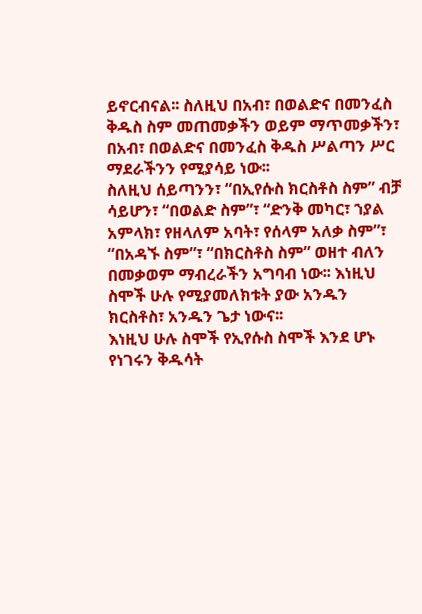ይኖርብናል፡፡ ስለዚህ በአብ፣ በወልድና በመንፈስ ቅዱስ ስም መጠመቃችን ወይም ማጥመቃችን፣ በአብ፣ በወልድና በመንፈስ ቅዱስ ሥልጣን ሥር ማደራችንን የሚያሳይ ነው፡፡
ስለዚህ ሰይጣንን፣ “በኢየሱስ ክርስቶስ ስም” ብቻ ሳይሆን፣ “በወልድ ስም”፣ “ድንቅ መካር፣ ኀያል አምላክ፣ የዘላለም አባት፣ የሰላም አለቃ ስም”፣ “በአዳኙ ስም”፣ “በክርስቶስ ስም” ወዘተ ብለን በመቃወም ማብረራችን አግባብ ነው፡፡ እነዚህ ስሞች ሁሉ የሚያመለክቱት ያው አንዱን ክርስቶስ፣ አንዱን ጌታ ነውና፡፡
እነዚህ ሁሉ ስሞች የኢየሱስ ስሞች እንደ ሆኑ የነገሩን ቅዱሳት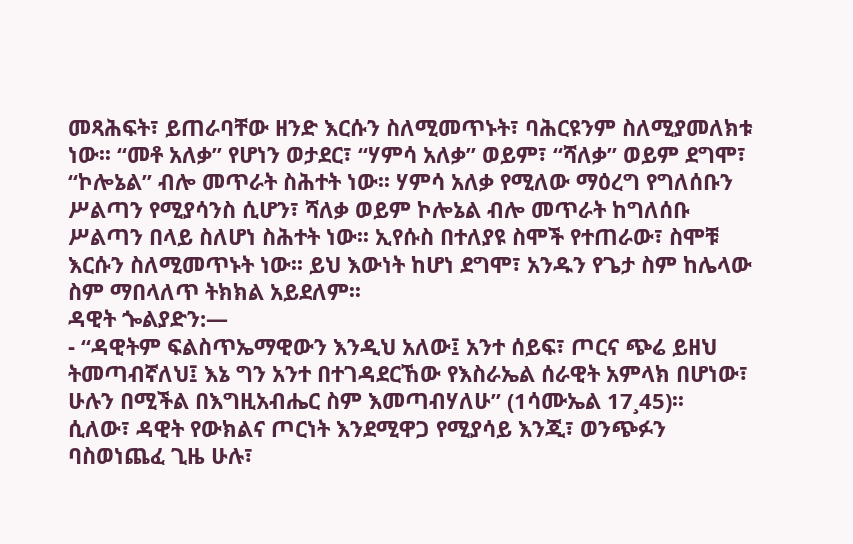መጻሕፍት፣ ይጠራባቸው ዘንድ እርሱን ስለሚመጥኑት፣ ባሕርዩንም ስለሚያመለክቱ ነው፡፡ “መቶ አለቃ” የሆነን ወታደር፣ “ሃምሳ አለቃ” ወይም፣ “ሻለቃ” ወይም ደግሞ፣ “ኮሎኔል” ብሎ መጥራት ስሕተት ነው፡፡ ሃምሳ አለቃ የሚለው ማዕረግ የግለሰቡን ሥልጣን የሚያሳንስ ሲሆን፣ ሻለቃ ወይም ኮሎኔል ብሎ መጥራት ከግለሰቡ ሥልጣን በላይ ስለሆነ ስሕተት ነው፡፡ ኢየሱስ በተለያዩ ስሞች የተጠራው፣ ስሞቹ እርሱን ስለሚመጥኑት ነው፡፡ ይህ እውነት ከሆነ ደግሞ፣ አንዱን የጌታ ስም ከሌላው ስም ማበላለጥ ትክክል አይደለም፡፡
ዳዊት ጐልያድን:—
- “ዳዊትም ፍልስጥኤማዊውን እንዲህ አለው፤ አንተ ሰይፍ፣ ጦርና ጭሬ ይዘህ ትመጣብኛለህ፤ እኔ ግን አንተ በተገዳደርኸው የእስራኤል ሰራዊት አምላክ በሆነው፣ ሁሉን በሚችል በእግዚአብሔር ስም እመጣብሃለሁ” (1ሳሙኤል 17¸45)፡፡
ሲለው፣ ዳዊት የውክልና ጦርነት እንደሚዋጋ የሚያሳይ እንጂ፣ ወንጭፉን ባስወነጨፈ ጊዜ ሁሉ፣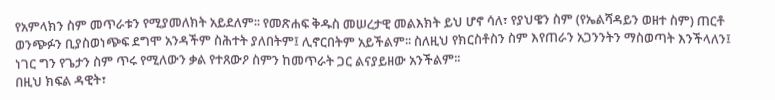የአምላክን ስም መጥራቱን የሚያመለክት አይደለም፡፡ የመጽሐፍ ቅዱስ መሠረታዊ መልእክት ይህ ሆኖ ሳለ፣ የያህዌን ስም (የኤልሻዳይን ወዘተ ስም) ጠርቶ ወንጭፉን ቢያስወነጭፍ ደግሞ አንዳችም ስሕተት ያለበትም፤ ሊኖርበትም አይችልም፡፡ ስለዚህ የክርስቶስን ስም እየጠራን አጋንንትን ማስወጣት እንችላለን፤ ነገር ግን የጌታን ስም ጥሩ የሚለውን ቃል የተጸውዖ ስምን ከመጥራት ጋር ልናያይዘው አንችልም፡፡
በዚህ ክፍል ዳዊት፣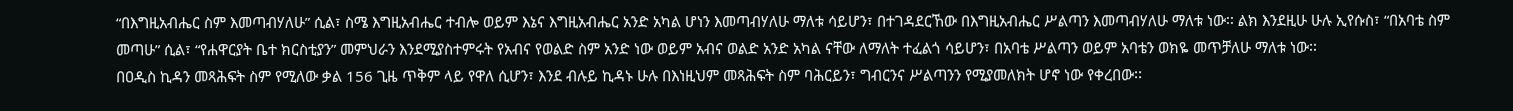“በእግዚአብሔር ስም እመጣብሃለሁ” ሲል፣ ስሜ እግዚአብሔር ተብሎ ወይም እኔና እግዚአብሔር አንድ አካል ሆነን እመጣብሃለሁ ማለቱ ሳይሆን፣ በተገዳደርኸው በእግዚአብሔር ሥልጣን እመጣብሃለሁ ማለቱ ነው፡፡ ልክ እንደዚሁ ሁሉ ኢየሱስ፣ “በአባቴ ስም መጣሁ” ሲል፣ “የሐዋርያት ቤተ ክርስቲያን” መምህራን እንደሚያስተምሩት የአብና የወልድ ስም አንድ ነው ወይም አብና ወልድ አንድ አካል ናቸው ለማለት ተፈልጎ ሳይሆን፣ በአባቴ ሥልጣን ወይም አባቴን ወክዬ መጥቻለሁ ማለቱ ነው፡፡
በዐዲስ ኪዳን መጻሕፍት ስም የሚለው ቃል 156 ጊዜ ጥቅም ላይ የዋለ ሲሆን፣ እንደ ብሉይ ኪዳኑ ሁሉ በእነዚህም መጻሕፍት ስም ባሕርይን፣ ግብርንና ሥልጣንን የሚያመለክት ሆኖ ነው የቀረበው፡፡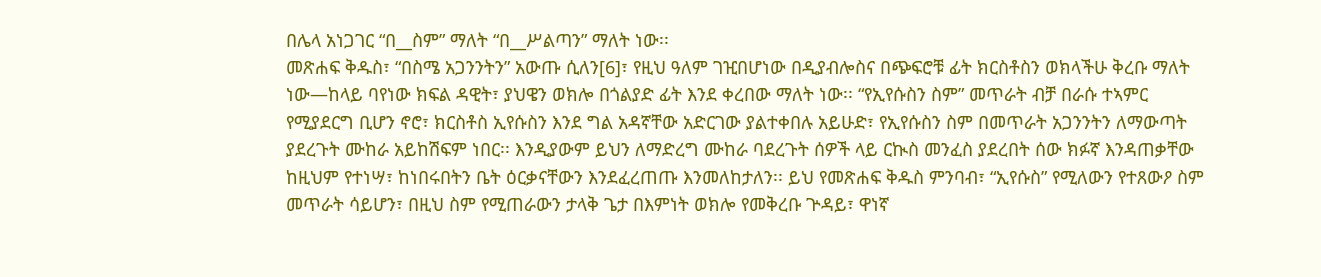በሌላ አነጋገር “በ__ስም” ማለት “በ__ሥልጣን” ማለት ነው፡፡
መጽሐፍ ቅዱስ፣ “በስሜ አጋንንትን” አውጡ ሲለን[6]፣ የዚህ ዓለም ገዢበሆነው በዲያብሎስና በጭፍሮቹ ፊት ክርስቶስን ወክላችሁ ቅረቡ ማለት ነው—ከላይ ባየነው ክፍል ዳዊት፣ ያህዌን ወክሎ በጎልያድ ፊት እንደ ቀረበው ማለት ነው፡፡ “የኢየሱስን ስም” መጥራት ብቻ በራሱ ተኣምር የሚያደርግ ቢሆን ኖሮ፣ ክርስቶስ ኢየሱስን እንደ ግል አዳኛቸው አድርገው ያልተቀበሉ አይሁድ፣ የኢየሱስን ስም በመጥራት አጋንንትን ለማውጣት ያደረጉት ሙከራ አይከሽፍም ነበር፡፡ እንዲያውም ይህን ለማድረግ ሙከራ ባደረጉት ሰዎች ላይ ርኲስ መንፈስ ያደረበት ሰው ክፉኛ እንዳጠቃቸው ከዚህም የተነሣ፣ ከነበሩበትን ቤት ዕርቃናቸውን እንደፈረጠጡ እንመለከታለን፡፡ ይህ የመጽሐፍ ቅዱስ ምንባብ፣ “ኢየሱስ” የሚለውን የተጸውዖ ስም መጥራት ሳይሆን፣ በዚህ ስም የሚጠራውን ታላቅ ጌታ በእምነት ወክሎ የመቅረቡ ጕዳይ፣ ዋነኛ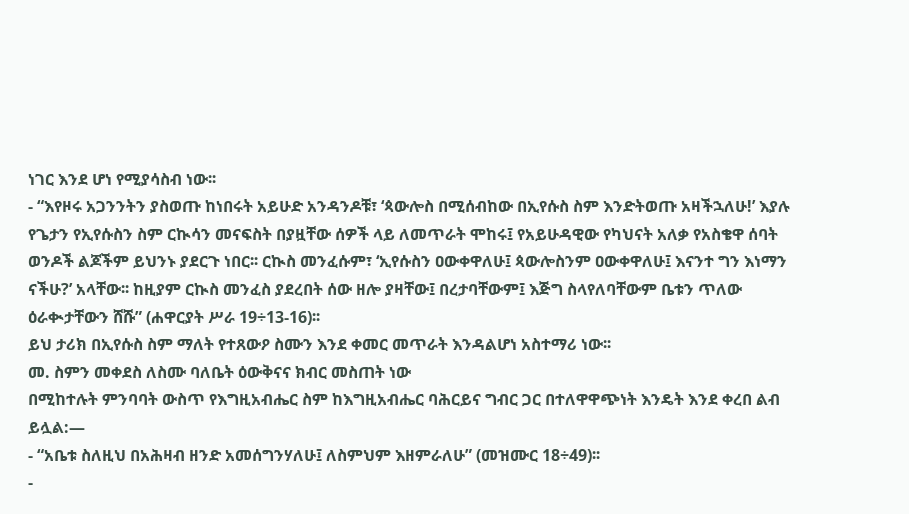ነገር እንደ ሆነ የሚያሳስብ ነው፡፡
- “እየዞሩ አጋንንትን ያስወጡ ከነበሩት አይሁድ አንዳንዶቹ፣ ‘ጳውሎስ በሚሰብከው በኢየሱስ ስም እንድትወጡ አዛችኋለሁ!’ እያሉ የጌታን የኢየሱስን ስም ርኲሳን መናፍስት በያዟቸው ሰዎች ላይ ለመጥራት ሞከሩ፤ የአይሁዳዊው የካህናት አለቃ የአስቄዋ ሰባት ወንዶች ልጆችም ይህንኑ ያደርጉ ነበር፡፡ ርኲስ መንፈሱም፣ ‘ኢየሱስን ዐውቀዋለሁ፤ ጳውሎስንም ዐውቀዋለሁ፤ እናንተ ግን እነማን ናችሁ?’ አላቸው፡፡ ከዚያም ርኲስ መንፈስ ያደረበት ሰው ዘሎ ያዛቸው፤ በረታባቸውም፤ እጅግ ስላየለባቸውም ቤቱን ጥለው ዕራቊታቸውን ሸሹ” (ሐዋርያት ሥራ 19÷13-16)፡፡
ይህ ታሪክ በኢየሱስ ስም ማለት የተጸውዖ ስሙን እንደ ቀመር መጥራት እንዳልሆነ አስተማሪ ነው፡፡
መ. ስምን መቀደስ ለስሙ ባለቤት ዕውቅናና ክብር መስጠት ነው
በሚከተሉት ምንባባት ውስጥ የእግዚአብሔር ስም ከእግዚአብሔር ባሕርይና ግብር ጋር በተለዋዋጭነት እንዴት እንደ ቀረበ ልብ ይሏል:—
- “አቤቱ ስለዚህ በአሕዛብ ዘንድ አመሰግንሃለሁ፤ ለስምህም እዘምራለሁ” (መዝሙር 18÷49)፡፡
-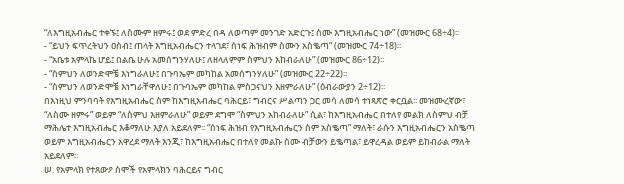“ለእግዚአብሔር ተቀኙ፤ ለስሙም ዘምሩ፤ ወደ ምድረ በዳ ለወጣም መንገድ አድርጉ፤ ስሙ እግዚአብሔር ነው” (መዝሙር 68÷4)፡፡
- “ይህን ፍጥረትህን ዐስብ፤ ጠላት እግዚአብሔርን ተላገደ፣ ሰነፍ ሕዝብም ስሙን አስቈጣ” (መዝሙር 74÷18)፡፡
- “አቤቱ አምላኬ ሆይ፤ በልቤ ሁሉ አመሰግንሃለሁ፤ ለዘላለምም ስምህን አከብራለሁ” (መዝሙር 86÷12)፡፡
- “ስምህን ለወንድሞቼ እነግራለሁ፤ በጉባኤም መካከል አመሰግንሃለሁ” (መዝሙር 22÷22)፡፡
- “ስምህን ለወንድሞቼ እነግራቸዋለሁ፤ በጉባኤም መካከል ምስጋናህን እዘምራለሁ” (ዕብራውያን 2÷12)፡፡
በእነዚህ ምንባባት የእግዚአብሔር ስም ከእግዚአብሔር ባሕርይ፣ ግብርና ሥልጣን ጋር መሳ ለመሳ ተነጻጽሮ ቀርቧል፡፡ መዝሙረኛው፣ “ለስሙ ዘምሩ” ወይም “ለስምህ እዘምራለሁ” ወይም ደግሞ “ስምህን አከብራለሁ” ሲል፣ ከእግዚአብሔር በተለየ መልክ ለስምህ ብቻ ማሕሌተ እግዚአብሔር እቆማለሁ እያለ አይደለም፡፡ “ሰነፍ ሕዝብ የእግዚአብሔርን ስም አስቈጣ” ማለት፣ ራሱን እግዚአብሔርን አስቈጣ ወይም እግዚአብሔርን አዋረደ ማለት እንጂ፣ ከእግዚአብሔር በተለየ መልኩ ስሙ ብቻውን ይቈጣል፣ ይዋረዳል ወይም ይከብራል ማለት አይደለም፡፡
ሠ. የአምላክ የተጸውዖ ስሞች የአምላክን ባሕርይና ግብር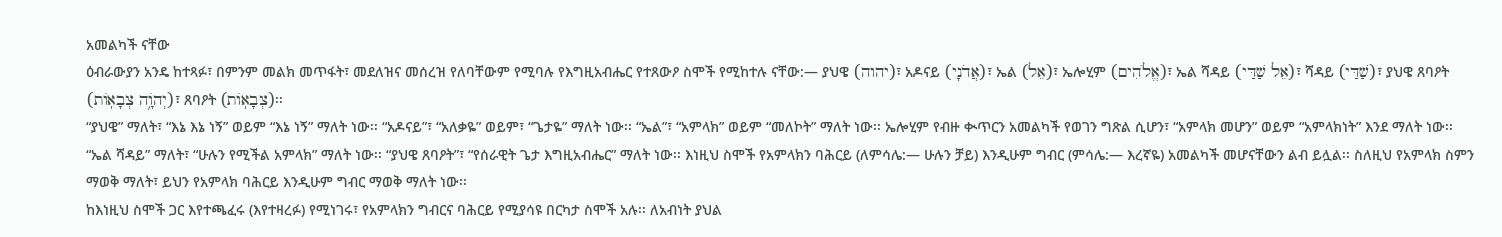አመልካች ናቸው
ዕብራውያን አንዴ ከተጻፉ፣ በምንም መልክ መጥፋት፣ መደለዝና መሰረዝ የለባቸውም የሚባሉ የእግዚአብሔር የተጸውዖ ስሞች የሚከተሉ ናቸው:— ያህዌ (יהוה)፣ አዶናይ (אֲדֹנָי)፣ ኤል (אֵל)፣ ኤሎሂም (אֱלֹהִים)፣ ኤል ሻዳይ (אֵל שַׁדַּי)፣ ሻዳይ (שַׁדַּי)፣ ያህዌ ጸባዖት (יְהֹוָ֥ה צְבָאֽוֹת)፣ ጸባዖት (צְבָאֽוֹת)፡፡
“ያህዌ” ማለት፣ “እኔ እኔ ነኝ” ወይም “እኔ ነኝ” ማለት ነው፡፡ “አዶናይ”፣ “አለቃዬ” ወይም፣ “ጌታዬ” ማለት ነው፡፡ “ኤል”፣ “አምላክ” ወይም “መለኮት” ማለት ነው፡፡ ኤሎሂም የብዙ ቊጥርን አመልካች የወገን ግጽል ሲሆን፣ “አምላክ መሆን” ወይም “አምላክነት” እንደ ማለት ነው፡፡ “ኤል ሻዳይ” ማለት፣ “ሁሉን የሚችል አምላክ” ማለት ነው፡፡ “ያህዌ ጸባዖት”፣ “የሰራዊት ጌታ እግዚአብሔር” ማለት ነው፡፡ እነዚህ ስሞች የአምላክን ባሕርይ (ለምሳሌ:— ሁሉን ቻይ) እንዲሁም ግብር (ምሳሌ:— እረኛዬ) አመልካች መሆናቸውን ልብ ይሏል፡፡ ስለዚህ የአምላክ ስምን ማወቅ ማለት፣ ይህን የአምላክ ባሕርይ እንዲሁም ግብር ማወቅ ማለት ነው፡፡
ከእነዚህ ስሞች ጋር እየተጫፈሩ (እየተዛረፉ) የሚነገሩ፣ የአምላክን ግብርና ባሕርይ የሚያሳዩ በርካታ ስሞች አሉ፡፡ ለአብነት ያህል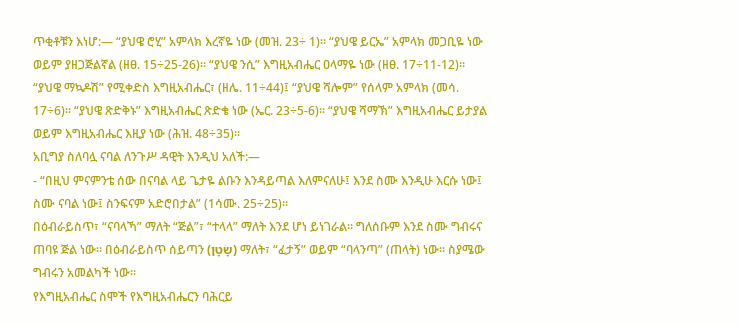ጥቂቶቹን እነሆ:— “ያህዌ ሮሂ” አምላክ እረኛዬ ነው (መዝ. 23÷ 1)፡፡ “ያህዌ ይርኤ” አምላክ መጋቢዬ ነው ወይም ያዘጋጅልኛል (ዘፀ. 15÷25-26)፡፡ “ያህዌ ንሲ” እግዚአብሔር ዐላማዬ ነው (ዘፀ. 17÷11-12)፡፡ “ያህዌ ማኳዶሽ” የሚቀድስ እግዚአብሔር፣ (ዘሌ. 11÷44)፤ “ያህዌ ሻሎም” የሰላም አምላክ (መሳ. 17÷6)፡፡ “ያህዌ ጽድቅኑ” እግዚአብሔር ጽድቄ ነው (ኤር. 23÷5-6)፡፡ “ያህዌ ሻማኽ” እግዚአብሔር ይታያል ወይም እግዚአብሔር እዚያ ነው (ሕዝ. 48÷35)፡፡
አቢግያ ስለባሏ ናባል ለንጉሥ ዳዊት እንዲህ አለች:—
- “በዚህ ምናምንቴ ሰው በናባል ላይ ጌታዬ ልቡን እንዳይጣል እለምናለሁ፤ እንደ ስሙ እንዲሁ እርሱ ነው፤ ስሙ ናባል ነው፤ ስንፍናም አድሮበታል” (1ሳሙ. 25÷25)፡፡
በዕብራይስጥ፣ “ናባላኻ” ማለት “ጅል”፣ “ተላላ” ማለት እንደ ሆነ ይነገራል፡፡ ግለሰቡም እንደ ስሙ ግብሩና ጠባዩ ጅል ነው፡፡ በዕብራይስጥ ሰይጣን (שָׂטָן) ማለት፣ “ፈታኝ” ወይም “ባላንጣ” (ጠላት) ነው፡፡ ስያሜው ግብሩን አመልካች ነው፡፡
የእግዚአብሔር ስሞች የእግዚአብሔርን ባሕርይ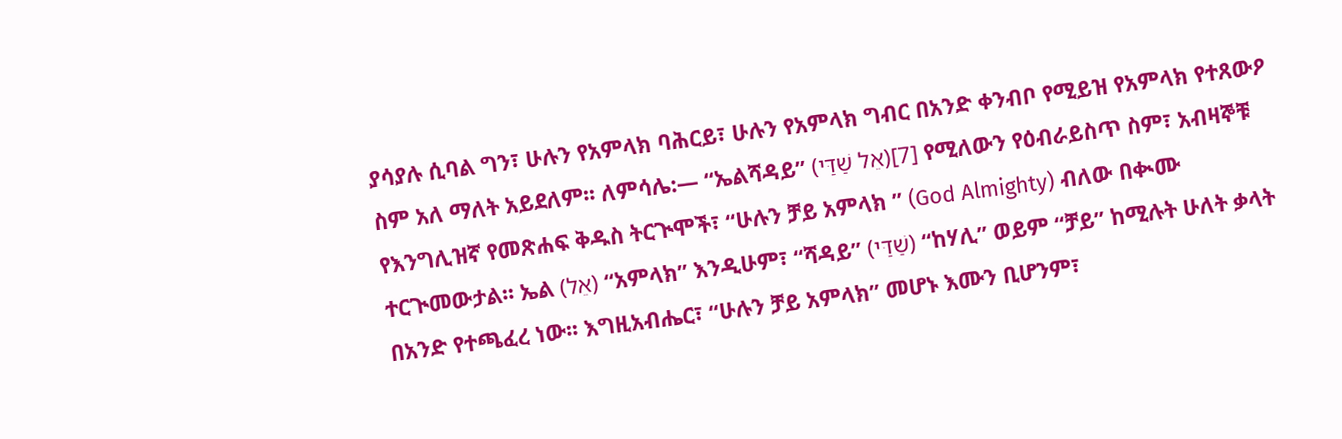ያሳያሉ ሲባል ግን፣ ሁሉን የአምላክ ባሕርይ፣ ሁሉን የአምላክ ግብር በአንድ ቀንብቦ የሚይዝ የአምላክ የተጸውዖ ስም አለ ማለት አይደለም፡፡ ለምሳሌ:— “ኤልሻዳይ” (אֵל שַׁדַּי)[7] የሚለውን የዕብራይስጥ ስም፣ አብዛኞቹ የእንግሊዝኛ የመጽሐፍ ቅዱስ ትርጒሞች፣ “ሁሉን ቻይ አምላክ ” (God Almighty) ብለው በቊሙ ተርጒመውታል፡፡ ኤል (אֵל) “አምላክ” እንዲሁም፣ “ሻዳይ” (שַׁדַּי) “ከሃሊ” ወይም “ቻይ” ከሚሉት ሁለት ቃላት በአንድ የተጫፈረ ነው፡፡ እግዚአብሔር፣ “ሁሉን ቻይ አምላክ” መሆኑ እሙን ቢሆንም፣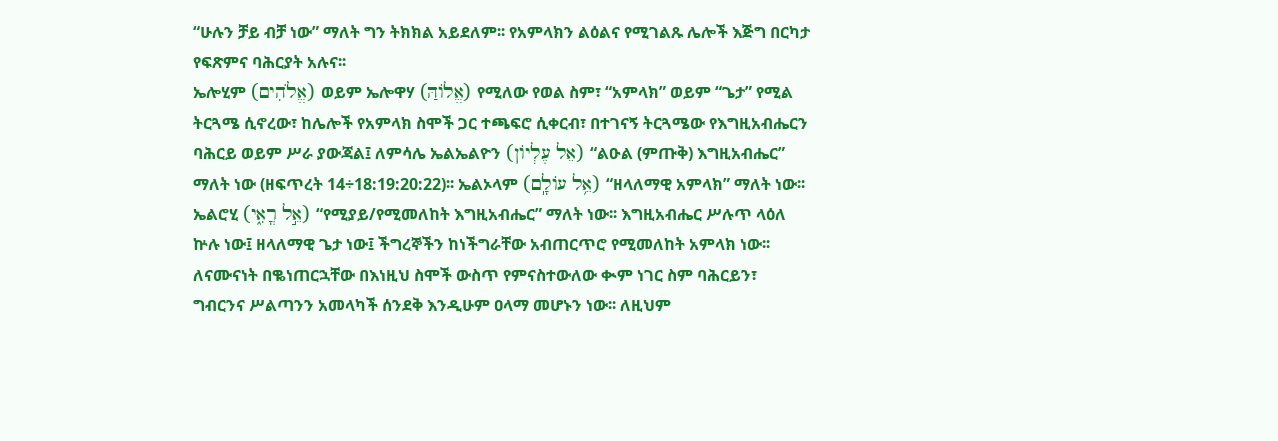“ሁሉን ቻይ ብቻ ነው” ማለት ግን ትክክል አይደለም፡፡ የአምላክን ልዕልና የሚገልጹ ሌሎች እጅግ በርካታ የፍጽምና ባሕርያት አሉና፡፡
ኤሎሂም (אֱלֹהִים) ወይም ኤሎዋሃ (אֱלֹוהַּ) የሚለው የወል ስም፣ “አምላክ” ወይም “ጌታ” የሚል ትርጓሜ ሲኖረው፣ ከሌሎች የአምላክ ስሞች ጋር ተጫፍሮ ሲቀርብ፣ በተገናኝ ትርጓሜው የእግዚአብሔርን ባሕርይ ወይም ሥራ ያውጃል፤ ለምሳሌ ኤልኤልዮን (אֵל עֶלְיוֹן) “ልዑል (ምጡቅ) እግዚአብሔር” ማለት ነው (ዘፍጥረት 14÷18:19:20:22)፡፡ ኤልኦላም (אֵ֥ל עוֹלָֽם) “ዘላለማዊ አምላክ” ማለት ነው፡፡ ኤልሮሂ (אֵ֣ל רֳאִ֑י) “የሚያይ/የሚመለከት እግዚአብሔር” ማለት ነው፡፡ እግዚአብሔር ሥሉጥ ላዕለ ኵሉ ነው፤ ዘላለማዊ ጌታ ነው፤ ችግረኞችን ከነችግራቸው አብጠርጥሮ የሚመለከት አምላክ ነው፡፡ ለናሙናነት በቈነጠርኋቸው በእነዚህ ስሞች ውስጥ የምናስተውለው ቊም ነገር ስም ባሕርይን፣ ግብርንና ሥልጣንን አመላካች ሰንደቅ እንዲሁም ዐላማ መሆኑን ነው፡፡ ለዚህም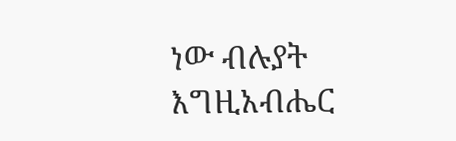ነው ብሉያት እግዚአብሔር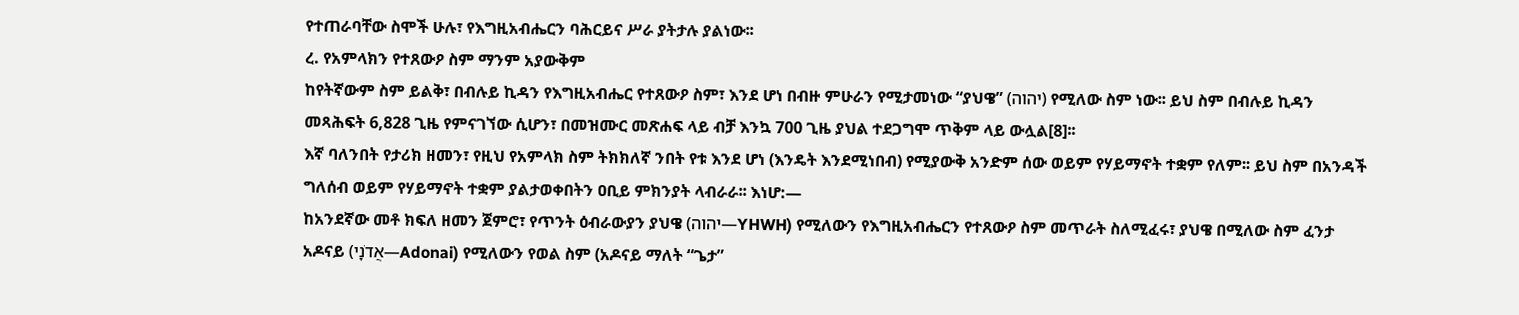የተጠራባቸው ስሞች ሁሉ፣ የእግዚአብሔርን ባሕርይና ሥራ ያትታሉ ያልነው፡፡
ረ. የአምላክን የተጸውዖ ስም ማንም አያውቅም
ከየትኛውም ስም ይልቅ፣ በብሉይ ኪዳን የእግዚአብሔር የተጸውዖ ስም፣ እንደ ሆነ በብዙ ምሁራን የሚታመነው “ያህዌ” (יהוה) የሚለው ስም ነው፡፡ ይህ ስም በብሉይ ኪዳን መጻሕፍት 6,828 ጊዜ የምናገኘው ሲሆን፣ በመዝሙር መጽሐፍ ላይ ብቻ እንኳ 700 ጊዜ ያህል ተደጋግሞ ጥቅም ላይ ውሏል[8]፡፡
እኛ ባለንበት የታሪክ ዘመን፣ የዚህ የአምላክ ስም ትክክለኛ ንበት የቱ እንደ ሆነ (እንዴት እንደሚነበብ) የሚያውቅ አንድም ሰው ወይም የሃይማኖት ተቋም የለም፡፡ ይህ ስም በአንዳች ግለሰብ ወይም የሃይማኖት ተቋም ያልታወቀበትን ዐቢይ ምክንያት ላብራራ፡፡ እነሆ:—
ከአንደኛው መቶ ክፍለ ዘመን ጀምሮ፣ የጥንት ዕብራውያን ያህዌ (יהוה—YHWH) የሚለውን የእግዚአብሔርን የተጸውዖ ስም መጥራት ስለሚፈሩ፣ ያህዌ በሚለው ስም ፈንታ አዶናይ (אֲדֹנָי—Adonai) የሚለውን የወል ስም (አዶናይ ማለት “ጌታ”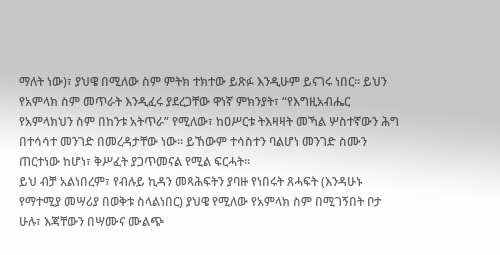ማለት ነው)፣ ያህዌ በሚለው ስም ምትክ ተክተው ይጽፉ እንዲሁም ይናገሩ ነበር፡፡ ይህን የአምላክ ስም መጥራት እንዲፈሩ ያደረጋቸው ዋነኛ ምክንያት፣ “የእግዚአብሔር የአምላክህን ስም በከንቱ አትጥራ” የሚለው፣ ከዐሥርቱ ትእዛዛት መኻል ሦስተኛውን ሕግ በተሳሳተ መንገድ በመረዳታቸው ነው፡፡ ይኸውም ተሳስተን ባልሆነ መንገድ ስሙን ጠርተነው ከሆነ፣ ቅሥፈት ያጋጥመናል የሚል ፍርሓት፡፡
ይህ ብቻ አልነበረም፣ የብሉይ ኪዳን መጻሕፍትን ያባዙ የነበሩት ጸሓፍት (እንዳሁኑ የማተሚያ መሣሪያ በወቅቱ ስላልነበር) ያህዌ የሚለው የአምላክ ስም በሚገኝበት ቦታ ሁሉ፣ እጃቸውን በሣሙና ሙልጭ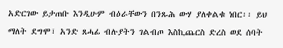አድርገው ይታጠቡ እንዲሁም ብዕራቸውን በንጹሕ ውሃ ያለቀልቁ ነበር፡፡ ይህ ማለት ደግሞ፣ አንድ ጸሓፊ ብሉያትን ገልብጦ እስኪጨርስ ድረስ ወደ ሰባት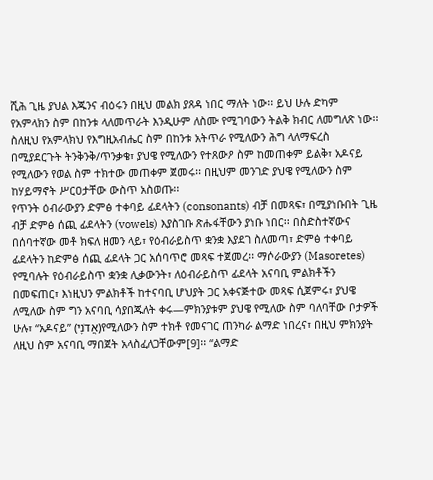ሺሕ ጊዜ ያህል እጁንና ብዕሩን በዚህ መልክ ያጸዳ ነበር ማለት ነው፡፡ ይህ ሁሉ ድካም የአምላክን ስም በከንቱ ላለመጥራት እንዲሁም ለስሙ የሚገባውን ትልቅ ክብር ለመግለጽ ነው፡፡ስለዚህ የአምላክህ የእግዚአብሔር ስም በከንቱ አትጥራ የሚለውን ሕግ ላለማፍረስ በሚያደርጉት ትንቅንቅ/ጥንቃቄ፣ ያህዌ የሚለውን የተጸውዖ ስም ከመጠቀም ይልቅ፣ አዶናይ የሚለውን የወል ስም ተክተው መጠቀም ጀመሩ፡፡ በዚህም መንገድ ያህዌ የሚለውን ስም ከሃይማኖት ሥርዐታቸው ውስጥ አስወጡ፡፡
የጥንት ዕብራውያን ድምፅ ተቀባይ ፊደላትን (consonants) ብቻ በመጻፍ፣ በሚያነቡበት ጊዜ ብቻ ድምፅ ሰጪ ፊደላትን (vowels) እያስገቡ ጽሑፋቸውን ያነቡ ነበር፡፡ በስድስተኛውና በሰባተኛው መቶ ክፍለ ዘመን ላይ፣ የዕብራይስጥ ቋንቋ እያደገ ስለመጣ፣ ድምፅ ተቀባይ ፊደላትን ከድምፅ ሰጪ ፊደላት ጋር አሰባጥሮ መጻፍ ተጀመረ፡፡ ማሶራውያን (Masoretes) የሚባሉት የዕብራይስጥ ቋንቋ ሊቃውንት፣ ለዕብራይስጥ ፊደላት አናባቢ ምልክቶችን በመፍጠር፣ እነዚህን ምልክቶች ከተናባቢ ሆህያት ጋር አቀናጅተው መጻፍ ሲጀምሩ፣ ያህዌ ለሚለው ስም ግን አናባቢ ሳያበጁለት ቀሩ—ምክንያቱም ያህዌ የሚለው ስም ባለባቸው ቦታዎች ሁሉ፣ “አዶናይ” (אֲדֹנָי)የሚለውን ስም ተክቶ የመናገር ጠንካራ ልማድ ነበረና፣ በዚህ ምክንያት ለዚህ ስም አናባቢ ማበጀት አላስፈለጋቸውም[9]፡፡ “ልማድ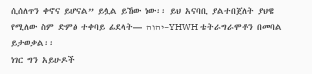ሲሰለጥን ቀኖና ይሆናል” ይሏል ይኸው ነው፡፡ ይህ አናባቢ ያልተበጀለት ያህዌ የሚለው ስም ድምፅ ተቀባይ ፊደላት— יהוה—YHWH ቴትራግራሞቶን በመባል ይታወቃል፡፡
ነገር ግን አይሁዶች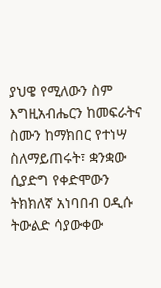ያህዌ የሚለውን ስም እግዚአብሔርን ከመፍራትና ስሙን ከማክበር የተነሣ ስለማይጠሩት፣ ቋንቋው ሲያድግ የቀድሞውን ትክክለኛ አነባበብ ዐዲሱ ትውልድ ሳያውቀው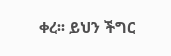ቀረ፡፡ ይህን ችግር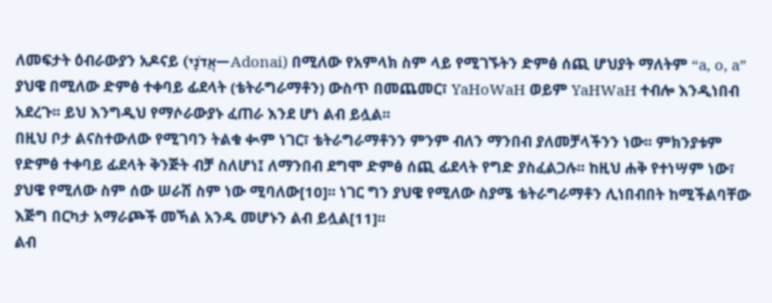ለመፍታት ዕብራውያን አዶናይ (אֲדֹנָי—Adonai) በሚለው የአምላክ ስም ላይ የሚገኙትን ድምፅ ሰጪ ሆህያት ማለትም “a, o, a” ያህዌ በሚለው ድምፅ ተቀባይ ፊደላት (ቴትራግራማቶን) ውስጥ በመጨመር፣ YaHoWaH ወይም YaHWaH ተብሎ እንዲነበብ አደረጉ፡፡ ይህ እንግዲህ የማሶራውያኑ ፈጠራ እንደ ሆነ ልብ ይሏል፡፡
በዚህ ቦታ ልናስተውለው የሚገባን ትልቁ ቊም ነገር፣ ቴትራግራማቶንን ምንም ብለን ማንበብ ያለመቻላችንን ነው፡፡ ምክንያቱም የድምፅ ተቀባይ ፊደላት ቅንጅት ብቻ ስለሆነ፤ ለማንበብ ደግሞ ድምፅ ሰጪ ፊደላት የግድ ያስፈልጋሉ፡፡ ከዚህ ሐቅ የተነሣም ነው፣ ያህዌ የሚለው ስም ሰው ሠራሽ ስም ነው ሚባለው[10]፡፡ ነገር ግን ያህዌ የሚለው ስያሜ ቴትራግራማቶን ሊነበብበት ከሚችልባቸው እጅግ በርካታ አማራጮች መኻል አንዱ መሆኑን ልብ ይሏል[11]፡፡
ልብ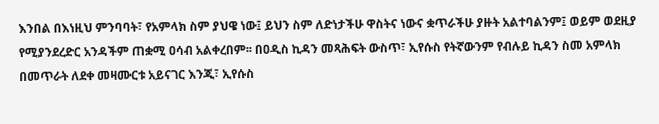እንበል በእነዚህ ምንባባት፣ የአምላክ ስም ያህዌ ነው፤ ይህን ስም ለድነታችሁ ዋስትና ነውና ቋጥራችሁ ያዙት አልተባልንም፤ ወይም ወደዚያ የሚያንደረድር አንዳችም ጠቋሚ ዐሳብ አልቀረበም፡፡ በዐዲስ ኪዳን መጻሕፍት ውስጥ፣ ኢየሱስ የትኛውንም የብሉይ ኪዳን ስመ አምላክ በመጥራት ለደቀ መዛሙርቱ አይናገር እንጂ፣ ኢየሱስ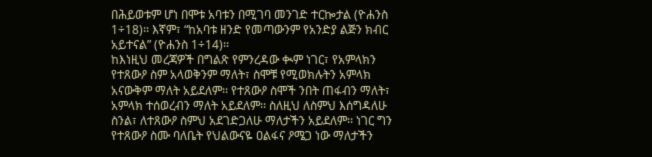በሕይወቱም ሆነ በሞቱ አባቱን በሚገባ መንገድ ተርኰታል (ዮሐንስ 1÷18)፡፡ እኛም፣ “ከአባቱ ዘንድ የመጣውንም የአንድያ ልጅን ክብር አይተናል” (ዮሐንስ 1÷14)፡፡
ከእነዚህ መረጃዎች በግልጽ የምንረዳው ቊም ነገር፣ የአምላክን የተጸውዖ ስም አላወቅንም ማለት፣ ስሞቹ የሚወክሉትን አምላክ አናውቅም ማለት አይደለም፡፡ የተጸውዖ ስሞች ንበት ጠፋብን ማለት፣ አምላክ ተሰወረብን ማለት አይደለም፡፡ ስለዚህ ለስምህ እሰግዳለሁ ስንል፣ ለተጸውዖ ስምህ አደገድጋለሁ ማለታችን አይደለም፡፡ ነገር ግን የተጸውዖ ስሙ ባለቤት የህልውናዬ ዐልፋና ዖሜጋ ነው ማለታችን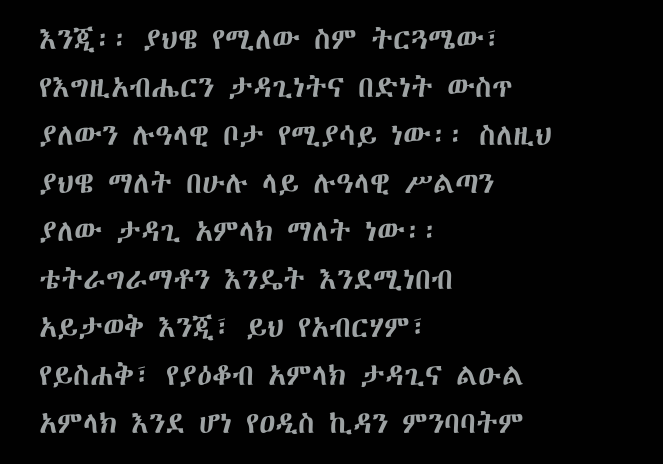እንጂ፡፡ ያህዌ የሚለው ስም ትርጓሜው፣ የእግዚአብሔርን ታዳጊነትና በድነት ውስጥ ያለውን ሉዓላዊ ቦታ የሚያሳይ ነው፡፡ ስለዚህ ያህዌ ማለት በሁሉ ላይ ሉዓላዊ ሥልጣን ያለው ታዳጊ አምላክ ማለት ነው፡፡ ቴትራግራማቶን እንዴት እንደሚነበብ አይታወቅ እንጂ፣ ይህ የአብርሃም፣ የይስሐቅ፣ የያዕቆብ አምላክ ታዳጊና ልዑል አምላክ እንደ ሆነ የዐዲስ ኪዳን ምንባባትም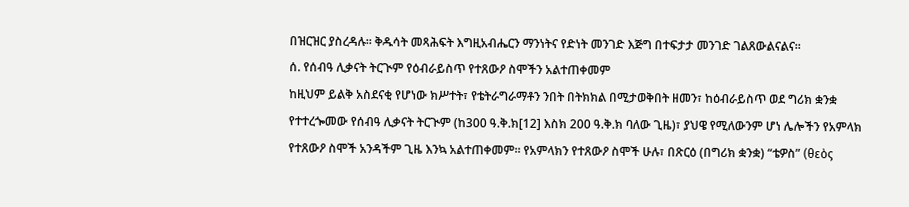በዝርዝር ያስረዳሉ፡፡ ቅዱሳት መጻሕፍት እግዚአብሔርን ማንነትና የድነት መንገድ እጅግ በተፍታታ መንገድ ገልጸውልናልና፡፡
ሰ. የሰብዓ ሊቃናት ትርጒም የዕብራይስጥ የተጸውዖ ስሞችን አልተጠቀመም
ከዚህም ይልቅ አስደናቂ የሆነው ክሥተት፣ የቴትራግራማቶን ንበት በትክክል በሚታወቅበት ዘመን፣ ከዕብራይስጥ ወደ ግሪክ ቋንቋ የተተረጐመው የሰብዓ ሊቃናት ትርጒም (ከ300 ዓ.ቅ.ክ[12] እስክ 200 ዓ.ቅ.ክ ባለው ጊዜ)፣ ያህዌ የሚለውንም ሆነ ሌሎችን የአምላክ የተጸውዖ ስሞች አንዳችም ጊዜ እንኳ አልተጠቀመም፡፡ የአምላክን የተጸውዖ ስሞች ሁሉ፣ በጽርዕ (በግሪክ ቋንቋ) “ቴዎስ” (θεὸς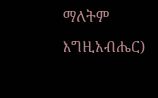ማለትም እግዚአብሔር)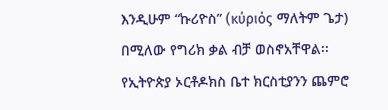እንዲሁም “ኩሪዮስ” (κύριός ማለትም ጌታ) በሚለው የግሪክ ቃል ብቻ ወስኖአቸዋል፡፡ የኢትዮጵያ ኦርቶዶክስ ቤተ ክርስቲያንን ጨምሮ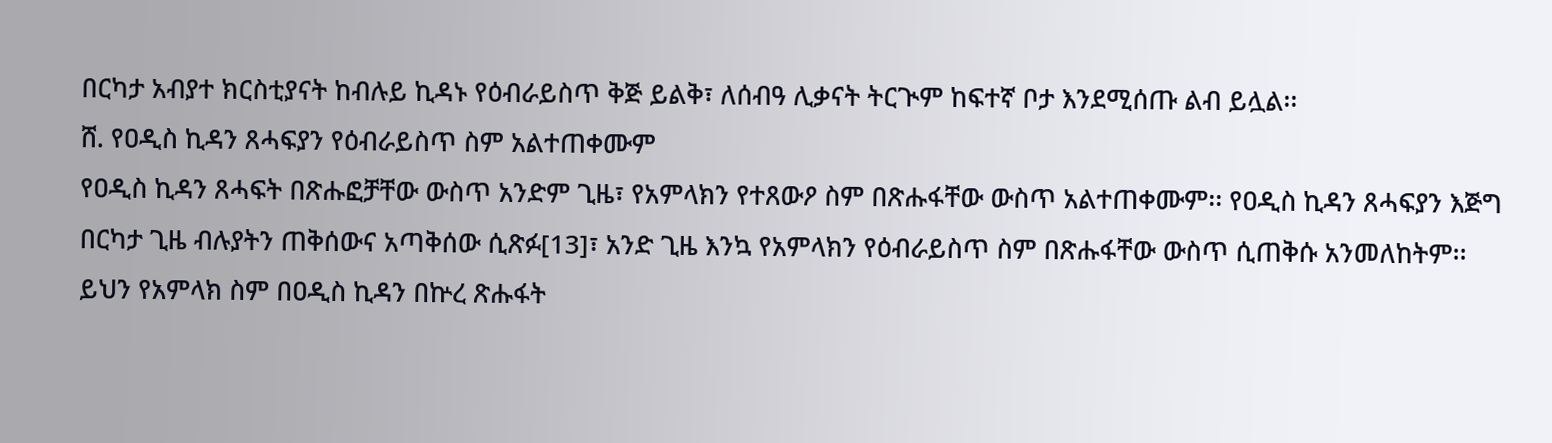በርካታ አብያተ ክርስቲያናት ከብሉይ ኪዳኑ የዕብራይስጥ ቅጅ ይልቅ፣ ለሰብዓ ሊቃናት ትርጒም ከፍተኛ ቦታ እንደሚሰጡ ልብ ይሏል፡፡
ሸ. የዐዲስ ኪዳን ጸሓፍያን የዕብራይስጥ ስም አልተጠቀሙም
የዐዲስ ኪዳን ጸሓፍት በጽሑፎቻቸው ውስጥ አንድም ጊዜ፣ የአምላክን የተጸውዖ ስም በጽሑፋቸው ውስጥ አልተጠቀሙም፡፡ የዐዲስ ኪዳን ጸሓፍያን እጅግ በርካታ ጊዜ ብሉያትን ጠቅሰውና አጣቅሰው ሲጽፉ[13]፣ አንድ ጊዜ እንኳ የአምላክን የዕብራይስጥ ስም በጽሑፋቸው ውስጥ ሲጠቅሱ አንመለከትም፡፡ ይህን የአምላክ ስም በዐዲስ ኪዳን በኵረ ጽሑፋት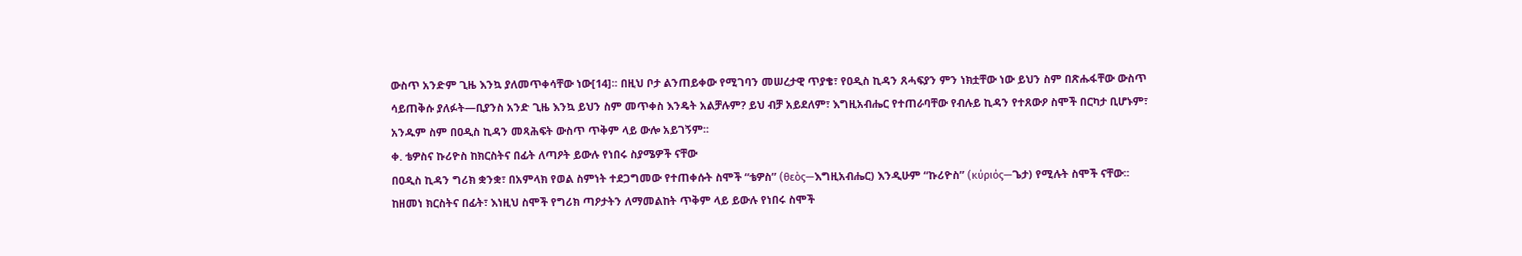ውስጥ አንድም ጊዜ እንኳ ያለመጥቀሳቸው ነው[14]፡፡ በዚህ ቦታ ልንጠይቀው የሚገባን መሠረታዊ ጥያቄ፣ የዐዲስ ኪዳን ጸሓፍያን ምን ነክቷቸው ነው ይህን ስም በጽሑፋቸው ውስጥ ሳይጠቅሱ ያለፉት—ቢያንስ አንድ ጊዜ እንኳ ይህን ስም መጥቀስ እንዴት አልቻሉም? ይህ ብቻ አይደለም፣ እግዚአብሔር የተጠራባቸው የብሉይ ኪዳን የተጸውዖ ስሞች በርካታ ቢሆኑም፣ አንዱም ስም በዐዲስ ኪዳን መጻሕፍት ውስጥ ጥቅም ላይ ውሎ አይገኝም፡፡
ቀ. ቴዎስና ኩሪዮስ ከክርስትና በፊት ለጣዖት ይውሉ የነበሩ ስያሜዎች ናቸው
በዐዲስ ኪዳን ግሪክ ቋንቋ፣ በአምላክ የወል ስምነት ተደጋግመው የተጠቀሱት ስሞች “ቴዎስ” (θεὸς—እግዚአብሔር) እንዲሁም “ኩሪዮስ” (κύριός—ጌታ) የሚሉት ስሞች ናቸው፡፡ ከዘመነ ክርስትና በፊት፣ እነዚህ ስሞች የግሪክ ጣዖታትን ለማመልከት ጥቅም ላይ ይውሉ የነበሩ ስሞች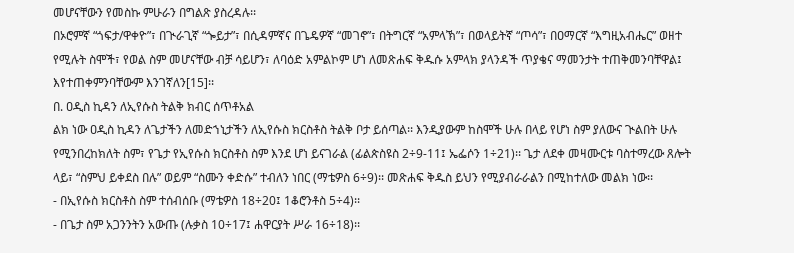መሆናቸውን የመስኩ ምሁራን በግልጽ ያስረዳሉ፡፡
በኦሮምኛ “ጎፍታ/ዋቀዮ”፣ በጒራጊኛ “ጐይታ”፣ በሲዳምኛና በጌዴዎኛ “መገኖ”፣ በትግርኛ “አምላኽ”፣ በወላይትኛ “ጦሳ”፣ በዐማርኛ “እግዚአብሔር” ወዘተ የሚሉት ስሞች፣ የወል ስም መሆናቸው ብቻ ሳይሆን፣ ለባዕድ አምልኮም ሆነ ለመጽሐፍ ቅዱሱ አምላክ ያላንዳች ጥያቄና ማመንታት ተጠቅመንባቸዋል፤ እየተጠቀምንባቸውም እንገኛለን[15]፡፡
በ. ዐዲስ ኪዳን ለኢየሱስ ትልቅ ክብር ሰጥቶአል
ልክ ነው ዐዲስ ኪዳን ለጌታችን ለመድኀኒታችን ለኢየሱስ ክርስቶስ ትልቅ ቦታ ይሰጣል፡፡ እንዲያውም ከስሞች ሁሉ በላይ የሆነ ስም ያለውና ጒልበት ሁሉ የሚንበረከክለት ስም፣ የጌታ የኢየሱስ ክርስቶስ ስም እንደ ሆነ ይናገራል (ፊልጵስዩስ 2÷9-11፤ ኤፌሶን 1÷21)፡፡ ጌታ ለደቀ መዛሙርቱ ባስተማረው ጸሎት ላይ፣ “ስምህ ይቀደስ በሉ” ወይም “ስሙን ቀድሱ” ተብለን ነበር (ማቴዎስ 6÷9)፡፡ መጽሐፍ ቅዱስ ይህን የሚያብራራልን በሚከተለው መልክ ነው፡፡
- በኢየሱስ ክርስቶስ ስም ተሰብሰቡ (ማቴዎስ 18÷20፤ 1ቆሮንቶስ 5÷4)፡፡
- በጌታ ስም አጋንንትን አውጡ (ሉቃስ 10÷17፤ ሐዋርያት ሥራ 16÷18)፡፡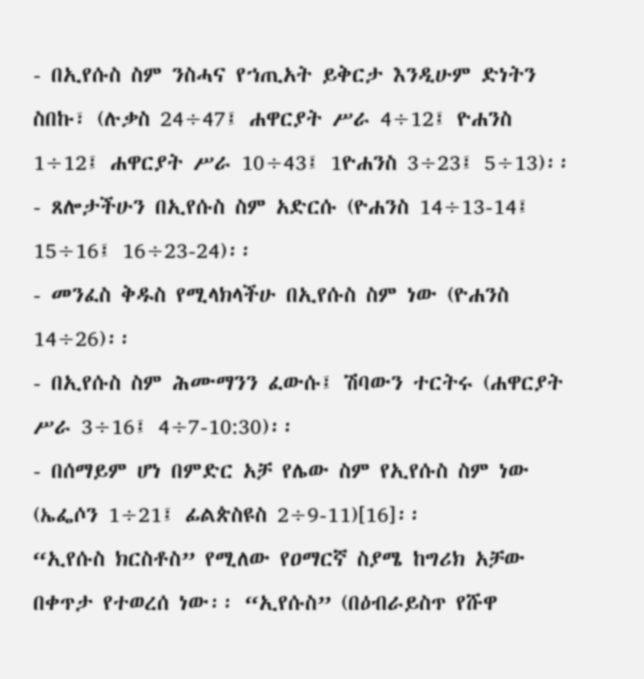- በኢየሱስ ስም ንስሓና የኀጢአት ይቅርታ እንዲሁም ድነትን ስበኩ፣ (ሉቃስ 24÷47፤ ሐዋርያት ሥራ 4÷12፤ ዮሐንስ 1÷12፤ ሐዋርያት ሥራ 10÷43፤ 1ዮሐንስ 3÷23፤ 5÷13)፡፡
- ጸሎታችሁን በኢየሱስ ስም አድርሱ (ዮሐንስ 14÷13-14፤ 15÷16፤ 16÷23-24)፡፡
- መንፈስ ቅዱስ የሚላክላችሁ በኢየሱስ ስም ነው (ዮሐንስ 14÷26)፡፡
- በኢየሱስ ስም ሕሙማንን ፈውሱ፤ ሽባውን ተርትሩ (ሐዋርያት ሥራ 3÷16፤ 4÷7-10:30)፡፡
- በሰማይም ሆነ በምድር አቻ የሌው ስም የኢየሱስ ስም ነው (ኤፌሶን 1÷21፤ ፊልጵስዩስ 2÷9-11)[16]፡፡
“ኢየሱስ ክርስቶስ” የሚለው የዐማርኛ ስያሜ ከግሪክ አቻው በቀጥታ የተወረሰ ነው፡፡ “ኢየሱስ” (በዕብራይስጥ የሹዋ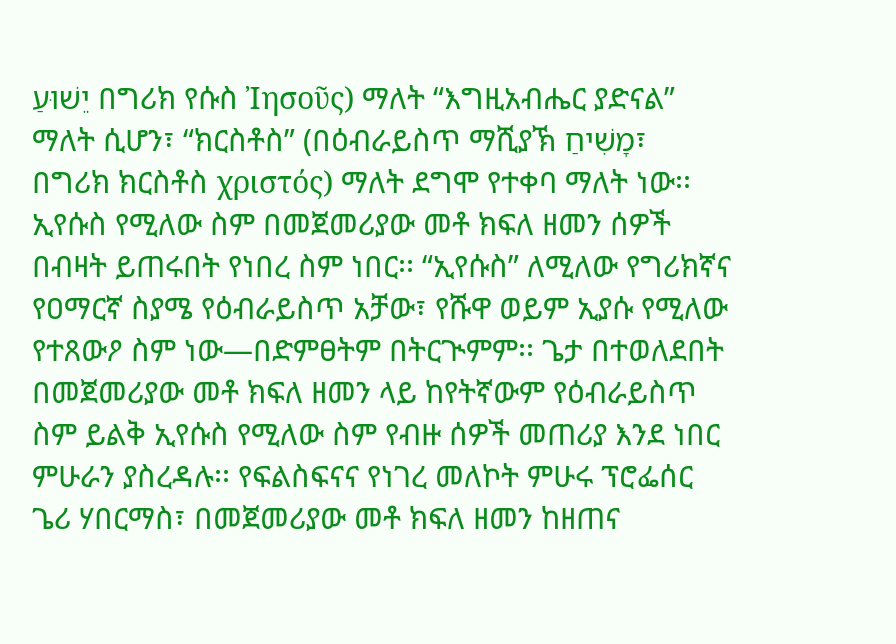יֵשׁוּעַ በግሪክ የሱስ Ἰησοῦς) ማለት “እግዚአብሔር ያድናል” ማለት ሲሆን፣ “ክርስቶስ” (በዕብራይስጥ ማሺያኽ מָשִׁיחַ፣ በግሪክ ክርስቶስ χριστός) ማለት ደግሞ የተቀባ ማለት ነው፡፡
ኢየሱስ የሚለው ስም በመጀመሪያው መቶ ክፍለ ዘመን ሰዎች በብዛት ይጠሩበት የነበረ ስም ነበር፡፡ “ኢየሱስ” ለሚለው የግሪክኛና የዐማርኛ ስያሜ የዕብራይስጥ አቻው፣ የሹዋ ወይም ኢያሱ የሚለው የተጸውዖ ስም ነው—በድምፀትም በትርጒምም፡፡ ጌታ በተወለደበት በመጀመሪያው መቶ ክፍለ ዘመን ላይ ከየትኛውም የዕብራይስጥ ስም ይልቅ ኢየሱስ የሚለው ስም የብዙ ሰዎች መጠሪያ እንደ ነበር ምሁራን ያስረዳሉ፡፡ የፍልስፍናና የነገረ መለኮት ምሁሩ ፕሮፌሰር ጌሪ ሃበርማስ፣ በመጀመሪያው መቶ ክፍለ ዘመን ከዘጠና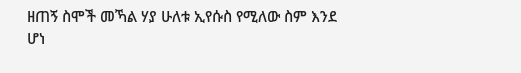ዘጠኝ ስሞች መኻል ሃያ ሁለቱ ኢየሱስ የሚለው ስም እንደ ሆነ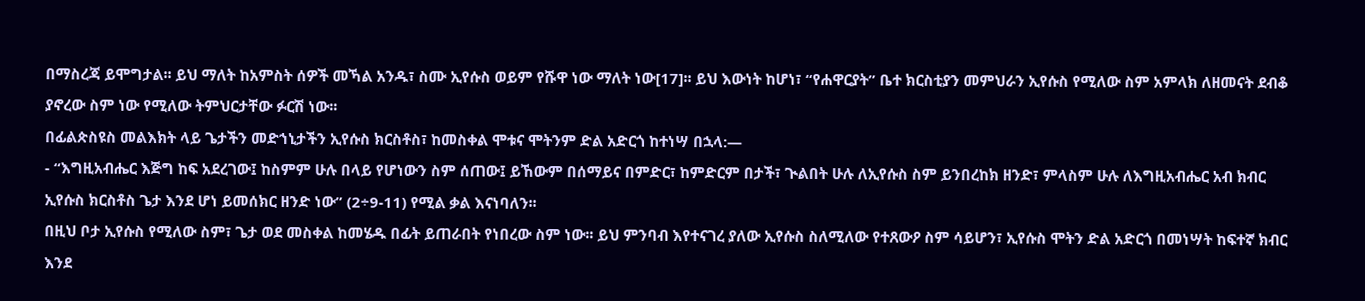በማስረጃ ይሞግታል፡፡ ይህ ማለት ከአምስት ሰዎች መኻል አንዱ፣ ስሙ ኢየሱስ ወይም የሹዋ ነው ማለት ነው[17]፡፡ ይህ እውነት ከሆነ፣ “የሐዋርያት” ቤተ ክርስቲያን መምህራን ኢየሱስ የሚለው ስም አምላክ ለዘመናት ደብቆ ያኖረው ስም ነው የሚለው ትምህርታቸው ፉርሽ ነው፡፡
በፊልጵስዩስ መልእክት ላይ ጌታችን መድኀኒታችን ኢየሱስ ክርስቶስ፣ ከመስቀል ሞቱና ሞትንም ድል አድርጎ ከተነሣ በኋላ:—
- “እግዚአብሔር እጅግ ከፍ አደረገው፤ ከስምም ሁሉ በላይ የሆነውን ስም ሰጠው፤ ይኸውም በሰማይና በምድር፣ ከምድርም በታች፣ ጒልበት ሁሉ ለኢየሱስ ስም ይንበረከክ ዘንድ፣ ምላስም ሁሉ ለእግዚአብሔር አብ ክብር ኢየሱስ ክርስቶስ ጌታ እንደ ሆነ ይመሰክር ዘንድ ነው” (2÷9-11) የሚል ቃል እናነባለን፡፡
በዚህ ቦታ ኢየሱስ የሚለው ስም፣ ጌታ ወደ መስቀል ከመሄዱ በፊት ይጠራበት የነበረው ስም ነው፡፡ ይህ ምንባብ እየተናገረ ያለው ኢየሱስ ስለሚለው የተጸውዖ ስም ሳይሆን፣ ኢየሱስ ሞትን ድል አድርጎ በመነሣት ከፍተኛ ክብር እንደ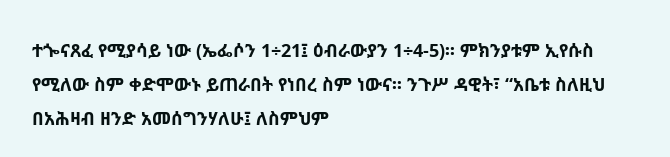ተጐናጸፈ የሚያሳይ ነው (ኤፌሶን 1÷21፤ ዕብራውያን 1÷4-5)፡፡ ምክንያቱም ኢየሱስ የሚለው ስም ቀድሞውኑ ይጠራበት የነበረ ስም ነውና፡፡ ንጉሥ ዳዊት፣ “አቤቱ ስለዚህ በአሕዛብ ዘንድ አመሰግንሃለሁ፤ ለስምህም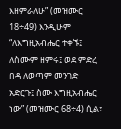እዘምራለሁ” (መዝሙር 18÷49) እንዲሁም “ለእግዚአብሔር ተቀኙ፤ ለስሙም ዘምሩ፤ ወደ ምድረ በዳ ለወጣም መንገድ አድርጉ፤ ስሙ እግዚአብሔር ነው” (መዝሙር 68÷4) ሲል፣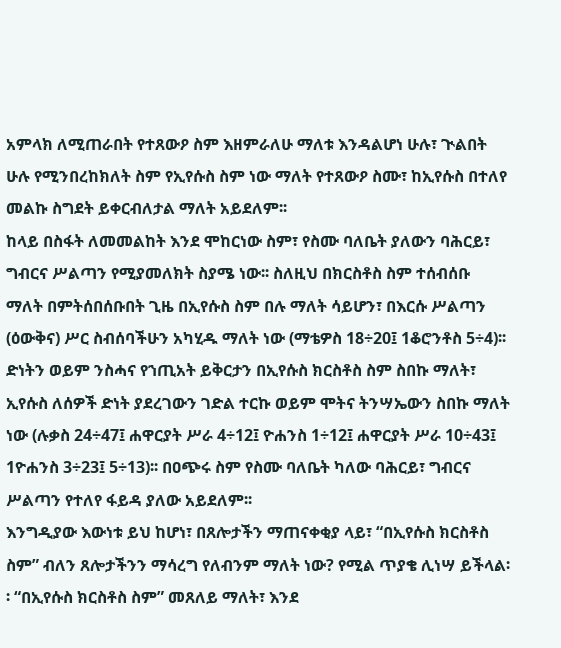አምላክ ለሚጠራበት የተጸውዖ ስም እዘምራለሁ ማለቱ እንዳልሆነ ሁሉ፣ ጒልበት ሁሉ የሚንበረከክለት ስም የኢየሱስ ስም ነው ማለት የተጸውዖ ስሙ፣ ከኢየሱስ በተለየ መልኩ ስግደት ይቀርብለታል ማለት አይደለም፡፡
ከላይ በስፋት ለመመልከት እንደ ሞከርነው ስም፣ የስሙ ባለቤት ያለውን ባሕርይ፣ ግብርና ሥልጣን የሚያመለክት ስያሜ ነው፡፡ ስለዚህ በክርስቶስ ስም ተሰብሰቡ ማለት በምትሰበሰቡበት ጊዜ በኢየሱስ ስም በሉ ማለት ሳይሆን፣ በእርሱ ሥልጣን (ዕውቅና) ሥር ስብሰባችሁን አካሂዱ ማለት ነው (ማቴዎስ 18÷20፤ 1ቆሮንቶስ 5÷4)፡፡
ድነትን ወይም ንስሓና የኀጢአት ይቅርታን በኢየሱስ ክርስቶስ ስም ስበኩ ማለት፣ ኢየሱስ ለሰዎች ድነት ያደረገውን ገድል ተርኩ ወይም ሞትና ትንሣኤውን ስበኩ ማለት ነው (ሉቃስ 24÷47፤ ሐዋርያት ሥራ 4÷12፤ ዮሐንስ 1÷12፤ ሐዋርያት ሥራ 10÷43፤ 1ዮሐንስ 3÷23፤ 5÷13)፡፡ በዐጭሩ ስም የስሙ ባለቤት ካለው ባሕርይ፣ ግብርና ሥልጣን የተለየ ፋይዳ ያለው አይደለም፡፡
እንግዲያው እውነቱ ይህ ከሆነ፣ በጸሎታችን ማጠናቀቂያ ላይ፣ “በኢየሱስ ክርስቶስ ስም” ብለን ጸሎታችንን ማሳረግ የለብንም ማለት ነው? የሚል ጥያቄ ሊነሣ ይችላል፡፡ “በኢየሱስ ክርስቶስ ስም” መጸለይ ማለት፣ እንደ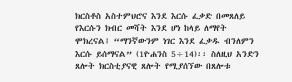ክርስቶስ አስተምህሮና እንደ እርሱ ፈቃድ በመጸለይ የእርሱን ክብር መሻት እንደ ሆነ ከላይ ለማየት ሞክረናል፤ “ማንኛውንም ነገር እንደ ፈቃዱ ብንለምን እርሱ ይሰማናል” (1ዮሐንስ 5÷14)፡፡ ስለዚህ አንድን ጸሎት ክርስቲያናዊ ጸሎት የሚያሰኘው በጸሎቱ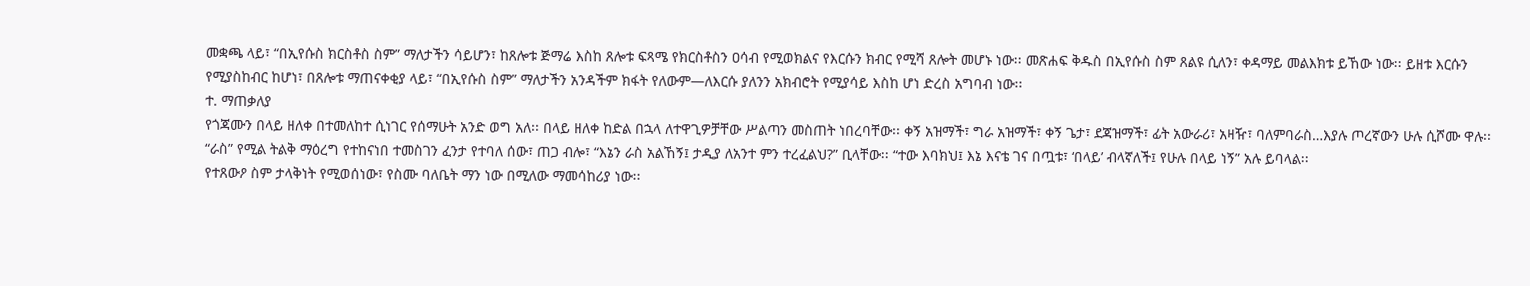መቋጫ ላይ፣ “በኢየሱስ ክርስቶስ ስም” ማለታችን ሳይሆን፣ ከጸሎቱ ጅማሬ እስከ ጸሎቱ ፍጻሜ የክርስቶስን ዐሳብ የሚወክልና የእርሱን ክብር የሚሻ ጸሎት መሆኑ ነው፡፡ መጽሐፍ ቅዱስ በኢየሱስ ስም ጸልዩ ሲለን፣ ቀዳማይ መልእክቱ ይኸው ነው፡፡ ይዘቱ እርሱን የሚያስከብር ከሆነ፣ በጸሎቱ ማጠናቀቂያ ላይ፣ “በኢየሱስ ስም” ማለታችን አንዳችም ክፋት የለውም—ለእርሱ ያለንን አክብሮት የሚያሳይ እስከ ሆነ ድረስ አግባብ ነው፡፡
ተ. ማጠቃለያ
የጎጃሙን በላይ ዘለቀ በተመለከተ ሲነገር የሰማሁት አንድ ወግ አለ፡፡ በላይ ዘለቀ ከድል በኋላ ለተዋጊዎቻቸው ሥልጣን መስጠት ነበረባቸው፡፡ ቀኝ አዝማች፣ ግራ አዝማች፣ ቀኝ ጌታ፣ ደጃዝማች፣ ፊት አውራሪ፣ አዛዥ፣ ባለምባራስ…እያሉ ጦረኛውን ሁሉ ሲሾሙ ዋሉ፡፡ “ራስ” የሚል ትልቅ ማዕረግ የተከናነበ ተመስገን ፈንታ የተባለ ሰው፣ ጠጋ ብሎ፣ “እኔን ራስ አልኸኝ፤ ታዲያ ለአንተ ምን ተረፈልህ?” ቢላቸው፡፡ “ተው እባክህ፤ እኔ እናቴ ገና በጧቱ፣ ‘በላይ’ ብላኛለች፤ የሁሉ በላይ ነኝ” አሉ ይባላል፡፡
የተጸውዖ ስም ታላቅነት የሚወሰነው፣ የስሙ ባለቤት ማን ነው በሚለው ማመሳከሪያ ነው፡፡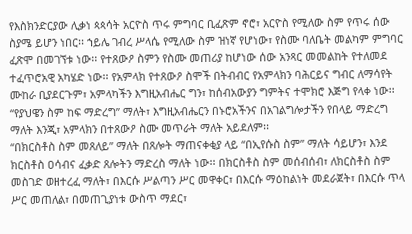የእስክንድርያው ሊቃነ ጳጳሳት አርዮስ ጥሩ ምግባር ቢፈጽም ኖሮ፣ አርዮስ የሚለው ስም የጥሩ ሰው ስያሜ ይሆን ነበር፡፡ ኀይሌ ገብረ ሥላሴ የሚለው ስም ዝነኛ የሆነው፣ የስሙ ባለቤት መልካም ምግባር ፈጽሞ በመገኘቱ ነው፡፡ የተጸውዖ ስምን የስሙ መጠሪያ ከሆነው ሰው አንጻር መመልከት የተለመደ ተፈጥሮአዊ አካሄድ ነው፡፡ የአምላክ የተጸውዖ ስሞች በትብብር የአምላክን ባሕርይና ግብር ለማሳየት ሙከራ ቢያደርጉም፣ አምላካችን እግዚአብሔር ግን፣ ከሰብአውያን ግምትና ተሞክሮ እጅግ የላቀ ነው፡፡ “የያህዌን ስም ከፍ ማድረግ” ማለት፣ እግዚአብሔርን በኑሮአችንና በአገልግሎታችን የበላይ ማድረግ ማለት እንጂ፣ አምላክን በተጸውዖ ስሙ መጥራት ማለት አይደለም፡፡
“በክርስቶስ ስም መጸለይ” ማለት በጸሎት ማጠናቀቂያ ላይ “በኢየሱስ ስም” ማለት ሳይሆን፣ እንደ ክርስቶስ ዐሳብና ፈቃድ ጸሎትን ማድረስ ማለት ነው፡፡ በክርስቶስ ስም መሰብሰብ፣ ለክርስቶስ ስም መስገድ ወዘተረፈ ማለት፣ በእርሱ ሥልጣን ሥር መዋቀር፣ በእርሱ ማዕከልነት መደራጀት፣ በእርሱ ጥላ ሥር መጠለል፣ በመጠጊያነቱ ውስጥ ማደር፣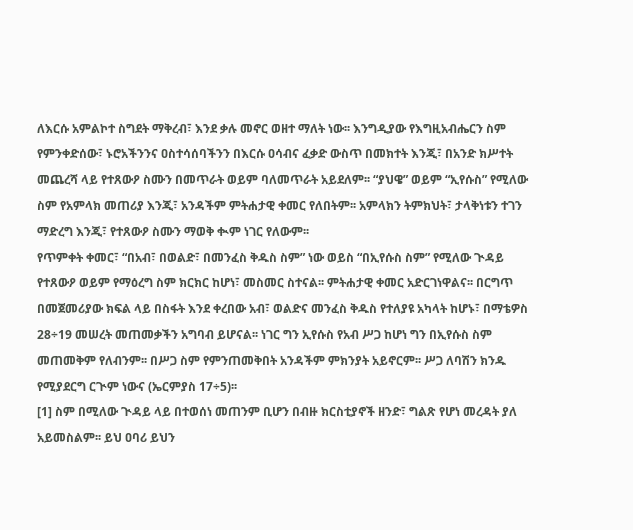ለእርሱ አምልኮተ ስግደት ማቅረብ፣ እንደ ቃሉ መኖር ወዘተ ማለት ነው፡፡ እንግዲያው የእግዚአብሔርን ስም የምንቀድሰው፣ ኑሮአችንንና ዐስተሳሰባችንን በእርሱ ዐሳብና ፈቃድ ውስጥ በመክተት እንጂ፣ በአንድ ክሥተት መጨረሻ ላይ የተጸውዖ ስሙን በመጥራት ወይም ባለመጥራት አይደለም፡፡ “ያህዌ” ወይም “ኢየሱስ” የሚለው ስም የአምላክ መጠሪያ እንጂ፣ አንዳችም ምትሐታዊ ቀመር የለበትም፡፡ አምላክን ትምክህት፣ ታላቅነቱን ተገን ማድረግ እንጂ፣ የተጸውዖ ስሙን ማወቅ ቊም ነገር የለውም፡፡
የጥምቀት ቀመር፣ “በአብ፣ በወልድ፣ በመንፈስ ቅዱስ ስም” ነው ወይስ “በኢየሱስ ስም” የሚለው ጒዳይ የተጸውዖ ወይም የማዕረግ ስም ክርክር ከሆነ፣ መስመር ስተናል፡፡ ምትሐታዊ ቀመር አድርገነዋልና፡፡ በርግጥ በመጀመሪያው ክፍል ላይ በስፋት እንደ ቀረበው አብ፣ ወልድና መንፈስ ቅዱስ የተለያዩ አካላት ከሆኑ፣ በማቴዎስ 28÷19 መሠረት መጠመቃችን አግባብ ይሆናል፡፡ ነገር ግን ኢየሱስ የአብ ሥጋ ከሆነ ግን በኢየሱስ ስም መጠመቅም የለብንም፡፡ በሥጋ ስም የምንጠመቅበት አንዳችም ምክንያት አይኖርም፡፡ ሥጋ ለባሽን ክንዱ የሚያደርግ ርጒም ነውና (ኤርምያስ 17÷5)፡፡
[1] ስም በሚለው ጒዳይ ላይ በተወሰነ መጠንም ቢሆን በብዙ ክርስቲያኖች ዘንድ፣ ግልጽ የሆነ መረዳት ያለ አይመስልም፡፡ ይህ ዐባሪ ይህን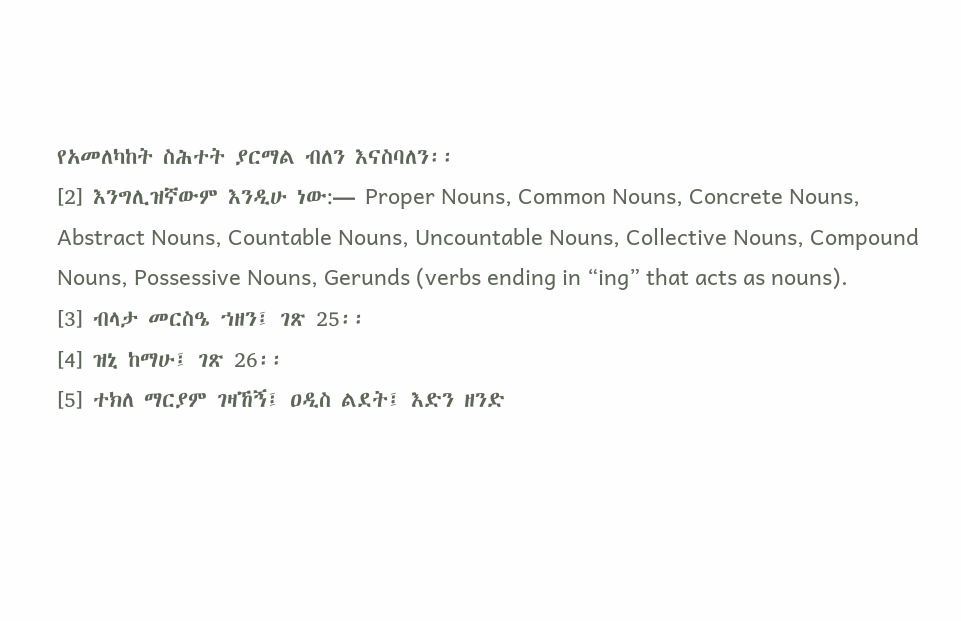የአመለካከት ስሕተት ያርማል ብለን እናስባለን፡፡
[2] እንግሊዝኛውም እንዲሁ ነው:— Proper Nouns, Common Nouns, Concrete Nouns, Abstract Nouns, Countable Nouns, Uncountable Nouns, Collective Nouns, Compound Nouns, Possessive Nouns, Gerunds (verbs ending in “ing” that acts as nouns).
[3] ብላታ መርስዔ ኀዘን፤ ገጽ 25፡፡
[4] ዝኒ ከማሁ፤ ገጽ 26፡፡
[5] ተክለ ማርያም ገዛኸኝ፤ ዐዲስ ልደት፤ እድን ዘንድ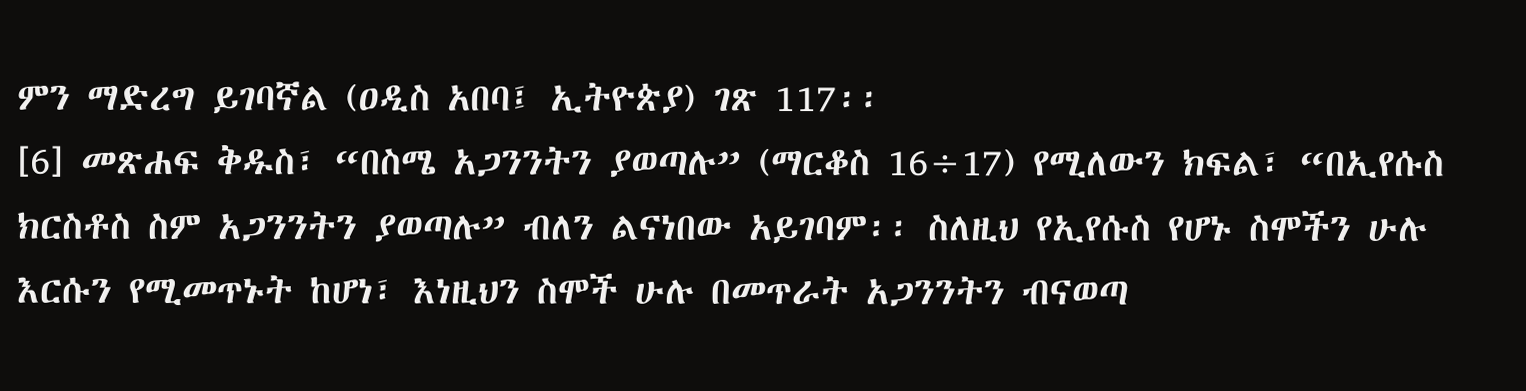ምን ማድረግ ይገባኛል (ዐዲስ አበባ፤ ኢትዮጵያ) ገጽ 117፡፡
[6] መጽሐፍ ቅዱስ፣ “በስሜ አጋንንትን ያወጣሉ” (ማርቆስ 16÷17) የሚለውን ክፍል፣ “በኢየሱስ ክርስቶስ ስም አጋንንትን ያወጣሉ” ብለን ልናነበው አይገባም፡፡ ስለዚህ የኢየሱስ የሆኑ ስሞችን ሁሉ እርሱን የሚመጥኑት ከሆነ፣ እነዚህን ስሞች ሁሉ በመጥራት አጋንንትን ብናወጣ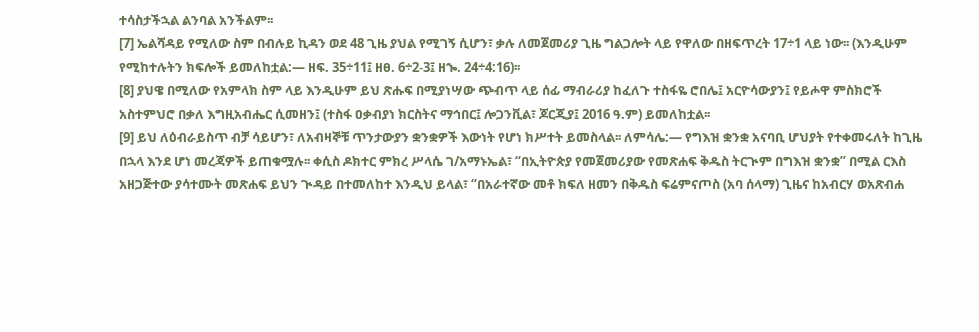ተሳስታችኋል ልንባል አንችልም፡፡
[7] ኤልሻዳይ የሚለው ስም በብሉይ ኪዳን ወደ 48 ጊዜ ያህል የሚገኝ ሲሆን፣ ቃሉ ለመጀመሪያ ጊዜ ግልጋሎት ላይ የዋለው በዘፍጥረት 17÷1 ላይ ነው፡፡ (እንዲሁም የሚከተሉትን ክፍሎች ይመለከቷል:— ዘፍ. 35÷11፤ ዘፀ. 6÷2-3፤ ዘኈ. 24÷4:16)፡፡
[8] ያህዌ በሚለው የአምላክ ስም ላይ እንዲሁም ይህ ጽሑፍ በሚያነሣው ጭብጥ ላይ ሰፊ ማብራሪያ ከፈለጉ ተስፋዬ ሮበሌ፤ አርዮሳውያን፤ የይሖዋ ምስክሮች አስተምህሮ በቃለ እግዚአብሔር ሲመዘን፤ (ተስፋ ዐቃብያነ ክርስትና ማኅበር፤ ሎጋንቪል፣ ጆርጂያ፤ 2016 ዓ.ም) ይመለከቷል፡፡
[9] ይህ ለዕብራይስጥ ብቻ ሳይሆን፣ ለአብዛኞቹ ጥንታውያን ቋንቋዎች እውነት የሆነ ክሥተት ይመስላል፡፡ ለምሳሌ:— የግእዝ ቋንቋ አናባቢ ሆህያት የተቀመሩለት ከጊዜ በኋላ እንደ ሆነ መረጃዎች ይጠቁሟሉ፡፡ ቀሲስ ዶክተር ምክረ ሥላሴ ገ/አማኑኤል፣ “በኢትዮጵያ የመጀመሪያው የመጽሐፍ ቅዱስ ትርጒም በግእዝ ቋንቋ” በሚል ርእስ አዘጋጅተው ያሳተሙት መጽሐፍ ይህን ጒዳይ በተመለከተ እንዲህ ይላል፣ “በአራተኛው መቶ ክፍለ ዘመን በቅዱስ ፍሬምናጦስ (አባ ሰላማ) ጊዜና ከአብርሃ ወአጽብሐ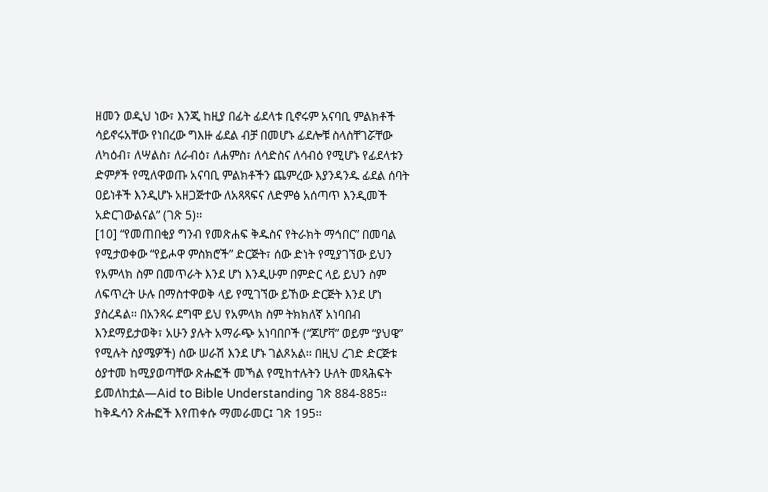ዘመን ወዲህ ነው፣ እንጂ ከዚያ በፊት ፊደላቱ ቢኖሩም አናባቢ ምልክቶች ሳይኖሩአቸው የነበረው ግእዙ ፊደል ብቻ በመሆኑ ፊደሎቹ ስላስቸገሯቸው ለካዕብ፣ ለሣልስ፣ ለራብዕ፣ ለሐምስ፣ ለሳድስና ለሳብዕ የሚሆኑ የፊደላቱን ድምፆች የሚለዋወጡ አናባቢ ምልክቶችን ጨምረው እያንዳንዱ ፊደል ሰባት ዐይነቶች እንዲሆኑ አዘጋጅተው ለአጻጻፍና ለድምፅ አሰጣጥ እንዲመች አድርገውልናል” (ገጽ 5)፡፡
[10] “የመጠበቂያ ግንብ የመጽሐፍ ቅዱስና የትራክት ማኅበር” በመባል የሚታወቀው “የይሖዋ ምስክሮች” ድርጅት፣ ሰው ድነት የሚያገኘው ይህን የአምላክ ስም በመጥራት እንደ ሆነ እንዲሁም በምድር ላይ ይህን ስም ለፍጥረት ሁሉ በማስተዋወቅ ላይ የሚገኘው ይኸው ድርጅት እንደ ሆነ ያስረዳል፡፡ በአንጻሩ ደግሞ ይህ የአምላክ ስም ትክክለኛ አነባበብ እንደማይታወቅ፣ አሁን ያሉት አማራጭ አነባበቦች (“ጆሆቫ” ወይም “ያህዌ” የሚሉት ስያሜዎች) ሰው ሠራሽ እንደ ሆኑ ገልጾአል፡፡ በዚህ ረገድ ድርጅቱ ዕያተመ ከሚያወጣቸው ጽሑፎች መኻል የሚከተሉትን ሁለት መጻሕፍት ይመለከቷል—Aid to Bible Understanding ገጽ 884-885፡፡ ከቅዱሳን ጽሑፎች እየጠቀሱ ማመራመር፤ ገጽ 195፡፡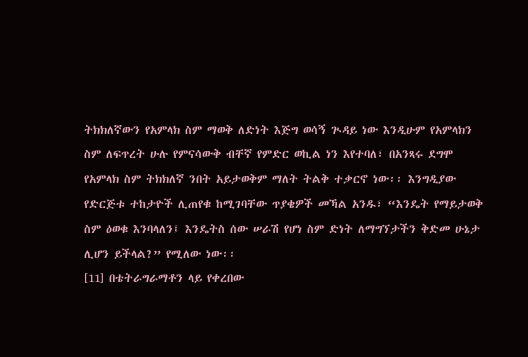ትክክለኛውን የአምላክ ስም ማወቅ ለድነት እጅግ ወሳኝ ጒዳይ ነው እንዲሁም የአምላክን ስም ለፍጥረት ሁሉ የምናሳውቅ ብቸኛ የምድር ወኪል ነን እየተባለ፣ በአንጻሩ ደግሞ የአምላክ ስም ትክክለኛ ንበት አይታወቅም ማለት ትልቅ ተቃርኖ ነው፡፡ እንግዲያው የድርጅቱ ተከታዮች ሊጠየቁ ከሚገባቸው ጥያቄዎች መኻል አንዱ፣ “እንዴት የማይታወቅ ስም ዕወቁ እንባላለን፤ እንዴትስ ሰው ሠራሽ የሆነ ስም ድነት ለማግኘታችን ቅድመ ሁኔታ ሊሆን ይችላል?” የሚለው ነው፡፡
[11] በቴትራግራማቶን ላይ የቀረበው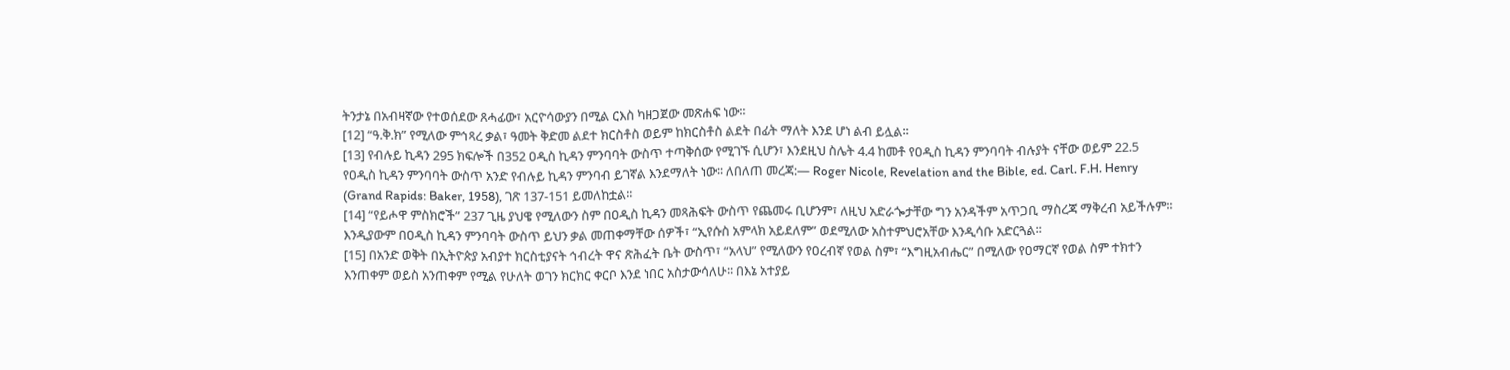ትንታኔ በአብዛኛው የተወሰደው ጸሓፊው፣ አርዮሳውያን በሚል ርእስ ካዘጋጀው መጽሐፍ ነው፡፡
[12] “ዓ.ቅ.ክ” የሚለው ምኅጻረ ቃል፣ ዓመት ቅድመ ልደተ ክርስቶስ ወይም ከክርስቶስ ልደት በፊት ማለት እንደ ሆነ ልብ ይሏል፡፡
[13] የብሉይ ኪዳን 295 ክፍሎች በ352 ዐዲስ ኪዳን ምንባባት ውስጥ ተጣቅሰው የሚገኙ ሲሆን፣ እንደዚህ ስሌት 4.4 ከመቶ የዐዲስ ኪዳን ምንባባት ብሉያት ናቸው ወይም 22.5 የዐዲስ ኪዳን ምንባባት ውስጥ አንድ የብሉይ ኪዳን ምንባብ ይገኛል እንደማለት ነው፡፡ ለበለጠ መረጃ:— Roger Nicole, Revelation and the Bible, ed. Carl. F.H. Henry (Grand Rapids: Baker, 1958), ገጽ 137-151 ይመለከቷል፡፡
[14] “የይሖዋ ምስክሮች” 237 ጊዜ ያህዌ የሚለውን ስም በዐዲስ ኪዳን መጻሕፍት ውስጥ የጨመሩ ቢሆንም፣ ለዚህ አድራጐታቸው ግን አንዳችም አጥጋቢ ማስረጃ ማቅረብ አይችሉም፡፡ እንዲያውም በዐዲስ ኪዳን ምንባባት ውስጥ ይህን ቃል መጠቀማቸው ሰዎች፣ “ኢየሱስ አምላክ አይደለም” ወደሚለው አስተምህሮአቸው እንዲሳቡ አድርጓል፡፡
[15] በአንድ ወቅት በኢትዮጵያ አብያተ ክርስቲያናት ኅብረት ዋና ጽሕፈት ቤት ውስጥ፣ “አላህ” የሚለውን የዐረብኛ የወል ስም፣ “እግዚአብሔር” በሚለው የዐማርኛ የወል ስም ተክተን እንጠቀም ወይስ አንጠቀም የሚል የሁለት ወገን ክርክር ቀርቦ እንደ ነበር አስታውሳለሁ፡፡ በእኔ አተያይ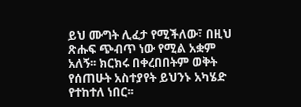ይህ ሙግት ሊፈታ የሚችለው፣ በዚህ ጽሑፍ ጭብጥ ነው የሚል አቋም አለኝ፡፡ ክርክሩ በቀረበበትም ወቅት የሰጠሁት አስተያየት ይህንኑ አካሄድ የተከተለ ነበር፡፡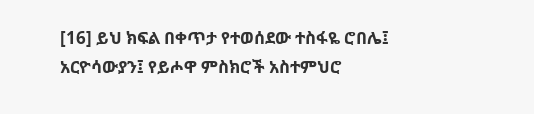[16] ይህ ክፍል በቀጥታ የተወሰደው ተስፋዬ ሮበሌ፤ አርዮሳውያን፤ የይሖዋ ምስክሮች አስተምህሮ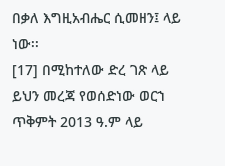በቃለ እግዚአብሔር ሲመዘን፤ ላይ ነው፡፡
[17] በሚከተለው ድረ ገጽ ላይ ይህን መረጃ የወሰድነው ወርኀ ጥቅምት 2013 ዓ.ም ላይ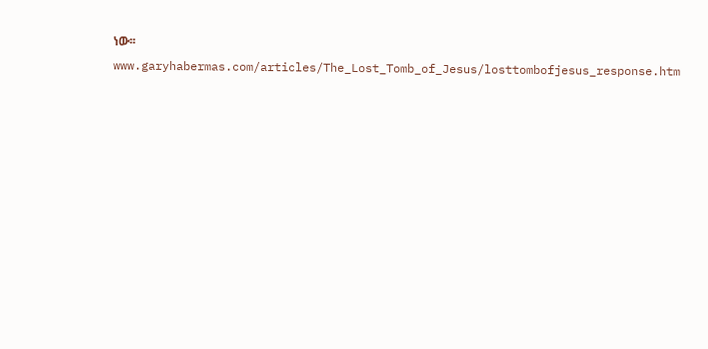ነው፡፡
www.garyhabermas.com/articles/The_Lost_Tomb_of_Jesus/losttombofjesus_response.htm